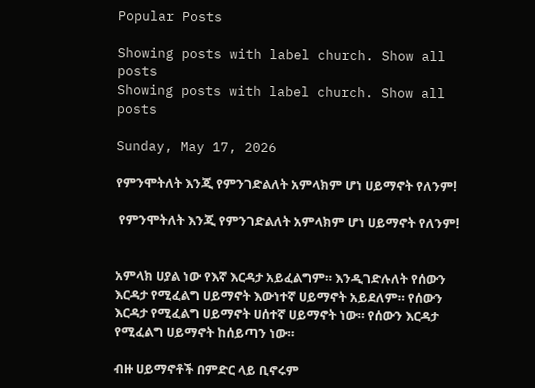Popular Posts

Showing posts with label church. Show all posts
Showing posts with label church. Show all posts

Sunday, May 17, 2026

የምንሞትለት እንጂ የምንገድልለት አምላክም ሆነ ሀይማኖት የለንም!

 የምንሞትለት እንጂ የምንገድልለት አምላክም ሆነ ሀይማኖት የለንም!


አምላክ ሀያል ነው የእኛ እርዳታ አይፈልግም። እንዲገድሉለት የሰውን እርዳታ የሚፈልግ ሀይማኖት እውነተኛ ሀይማኖት አይደለም። የሰውን እርዳታ የሚፈልግ ሀይማኖት ሀሰተኛ ሀይማኖት ነው። የሰውን እርዳታ የሚፈልግ ሀይማኖት ከሰይጣን ነው።

ብዙ ሀይማኖቶች በምድር ላይ ቢኖሩም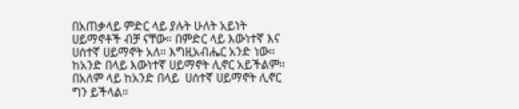በአጠቃላይ ምድር ላይ ያሉት ሁለት አይነት ሀይማኖቶች ብቻ ናቸው። በምድር ላይ እውነተኛ እና ሀሰተኛ ሀይማኖት አለ። እግዚአብሔር አንድ ነው። ከአንድ በላይ እውነተኛ ሀይማኖት ሊኖር አይችልም። በአለም ላይ ከአንድ በላይ  ሀሰተኛ ሀይማኖት ሊኖር ግን ይችላል።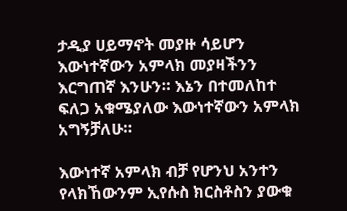ታዲያ ሀይማኖት መያዙ ሳይሆን እውነተኛውን አምላክ መያዛችንን እርግጠኛ እንሁን። እኔን በተመለከተ ፍለጋ አቁሜያለው እውነተኛውን አምላክ አግኝቻለሁ።

እውነተኛ አምላክ ብቻ የሆንህ አንተን የላክኸውንም ኢየሱስ ክርስቶስን ያውቁ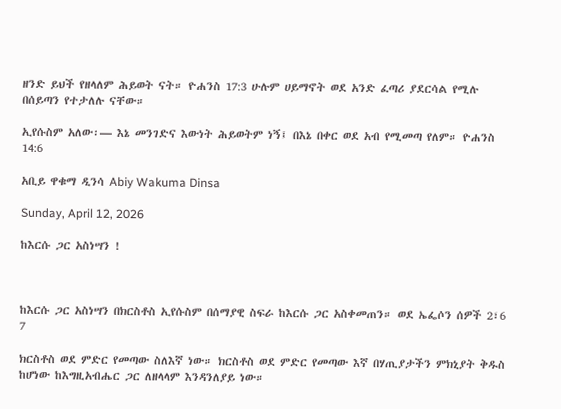ዘንድ ይህች የዘላለም ሕይወት ናት። ዮሐንስ 17:3 ሁሉም ሀይማኖት ወደ አንድ ፈጣሪ ያደርሳል የሚሉ በሰይጣን የተታለሉ ናቸው።

ኢየሱስም አለው፡— እኔ መንገድና እውነት ሕይወትም ነኝ፤ በእኔ በቀር ወደ አብ የሚመጣ የለም። ዮሐንስ 14:6

አቢይ ዋቁማ ዲንሳ Abiy Wakuma Dinsa

Sunday, April 12, 2026

ከእርሱ ጋር አስነሣን !



ከእርሱ ጋር አስነሣን በክርስቶስ ኢየሱስም በሰማያዊ ስፍራ ከእርሱ ጋር አስቀመጠን። ወደ ኤፌሶን ሰዎች 2፣6 7

ክርስቶስ ወደ ምድር የመጣው ስለእኛ ነው። ክርስቶስ ወደ ምድር የመጣው እኛ በሃጢያታችን ምክኒያት ቅዱስ ከሆነው ከእግዚአብሔር ጋር ለዘላላም እንዳንለያይ ነው።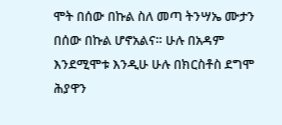ሞት በሰው በኩል ስለ መጣ ትንሣኤ ሙታን በሰው በኩል ሆኖአልና። ሁሉ በአዳም እንደሚሞቱ እንዲሁ ሁሉ በክርስቶስ ደግሞ ሕያዋን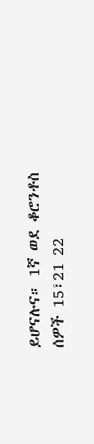ይሆናሉና። 1ኛ ወደ ቆሮንቶስ ሰዎች 15፣21 22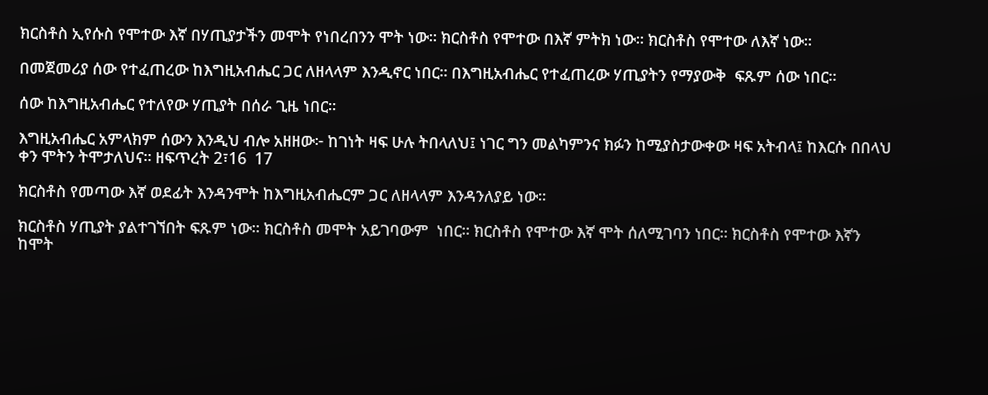ክርስቶስ ኢየሱስ የሞተው እኛ በሃጢያታችን መሞት የነበረበንን ሞት ነው። ክርስቶስ የሞተው በእኛ ምትክ ነው። ክርስቶስ የሞተው ለእኛ ነው።

በመጀመሪያ ሰው የተፈጠረው ከእግዚአብሔር ጋር ለዘላላም እንዲኖር ነበር። በእግዚአብሔር የተፈጠረው ሃጢያትን የማያውቅ  ፍጹም ሰው ነበር።

ሰው ከእግዚአብሔር የተለየው ሃጢያት በሰራ ጊዜ ነበር።

እግዚአብሔር አምላክም ሰውን እንዲህ ብሎ አዘዘው፦ ከገነት ዛፍ ሁሉ ትበላለህ፤ ነገር ግን መልካምንና ክፉን ከሚያስታውቀው ዛፍ አትብላ፤ ከእርሱ በበላህ ቀን ሞትን ትሞታለህና። ዘፍጥረት 2፣16  17

ክርስቶስ የመጣው እኛ ወደፊት እንዳንሞት ከእግዚአብሔርም ጋር ለዘላላም እንዳንለያይ ነው።

ክርስቶስ ሃጢያት ያልተገኘበት ፍጹም ነው። ክርስቶስ መሞት አይገባውም  ነበር። ክርስቶስ የሞተው እኛ ሞት ሰለሚገባን ነበር። ክርስቶስ የሞተው እኛን ከሞት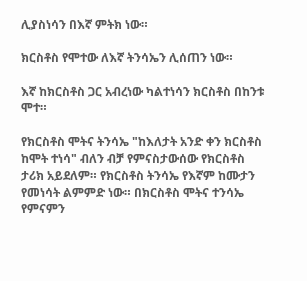ሊያስነሳን በእኛ ምትክ ነው።

ክርስቶስ የሞተው ለእኛ ትንሳኤን ሊሰጠን ነው።

እኛ ከክርስቶስ ጋር አብረነው ካልተነሳን ክርስቶስ በከንቱ ሞተ።

የክርስቶስ ሞትና ትንሳኤ "ከእለታት አንድ ቀን ክርስቶስ ከሞት ተነሳ" ብለን ብቻ የምናስታውሰው የክርስቶስ ታሪክ አይደለም። የክርስቶስ ትንሳኤ የእኛም ከሙታን የመነሳት ልምምድ ነው። በክርስቶስ ሞትና ተንሳኤ የምናምን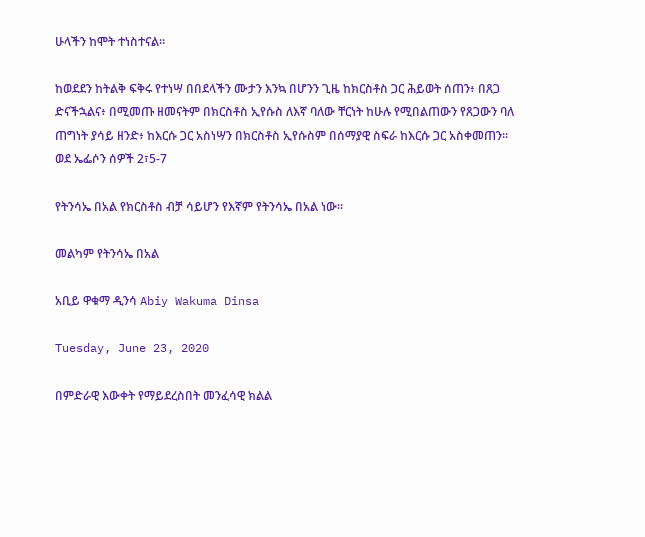ሁላችን ከሞት ተነስተናል።

ከወደደን ከትልቅ ፍቅሩ የተነሣ በበደላችን ሙታን እንኳ በሆንን ጊዜ ከክርስቶስ ጋር ሕይወት ሰጠን፥ በጸጋ ድናችኋልና፥ በሚመጡ ዘመናትም በክርስቶስ ኢየሱስ ለእኛ ባለው ቸርነት ከሁሉ የሚበልጠውን የጸጋውን ባለ ጠግነት ያሳይ ዘንድ፥ ከእርሱ ጋር አስነሣን በክርስቶስ ኢየሱስም በሰማያዊ ስፍራ ከእርሱ ጋር አስቀመጠን። ወደ ኤፌሶን ሰዎች 2፣5-7

የትንሳኤ በአል የክርስቶስ ብቻ ሳይሆን የእኛም የትንሳኤ በአል ነው።

መልካም የትንሳኤ በአል

አቢይ ዋቁማ ዲንሳ Abiy Wakuma Dinsa

Tuesday, June 23, 2020

በምድራዊ እውቀት የማይደረስበት መንፈሳዊ ክልል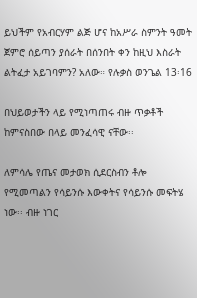ይህችም የአብርሃም ልጅ ሆና ከአሥራ ስምንት ዓመት ጀምሮ ሰይጣን ያሰራት በሰንበት ቀን ከዚህ እስራት ልትፈታ አይገባምን? አለው። የሉቃስ ወንጌል 13፡16

በህይወታችን ላይ የሚነጣጠሩ ብዙ ጥቃቶች ከምናስበው በላይ መንፈሳዊ ናቸው፡፡

ለምሳሌ የጤና መታወክ ሲደርስብን ቶሎ የሚመጣልን የሳይንሱ እውቀትና የሳይንሱ መፍትሄ ነው፡፡ ብዙ ነገር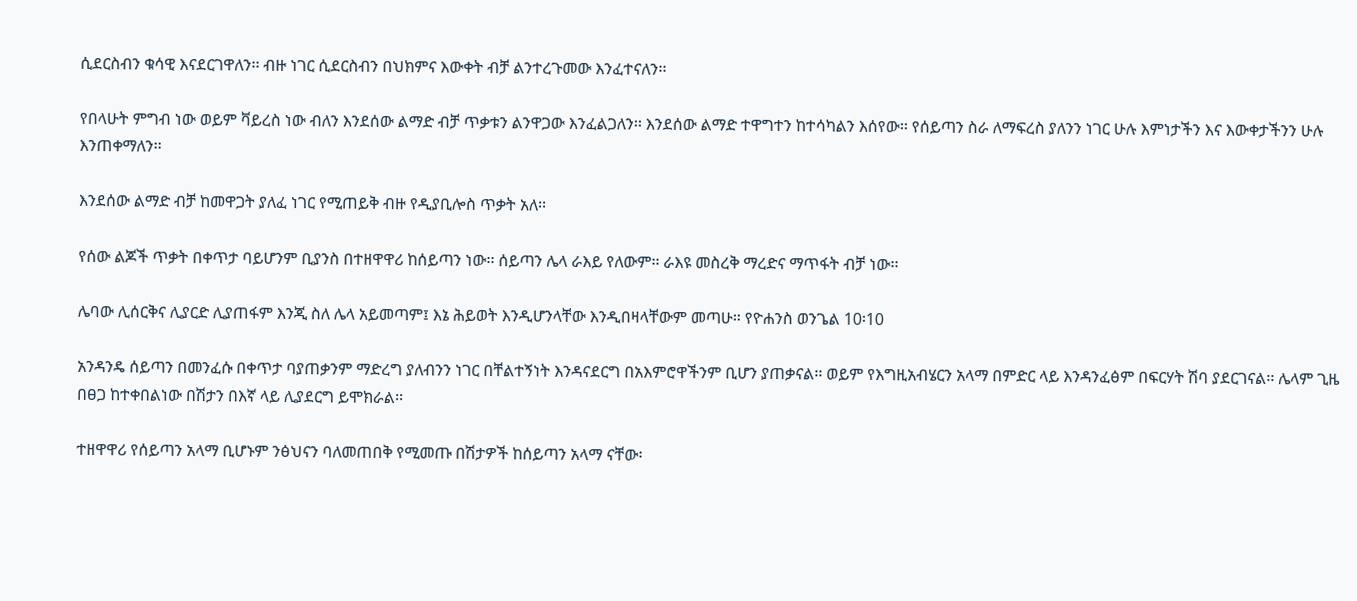ሲደርስብን ቁሳዊ እናደርገዋለን፡፡ ብዙ ነገር ሲደርስብን በህክምና እውቀት ብቻ ልንተረጉመው እንፈተናለን፡፡

የበላሁት ምግብ ነው ወይም ቫይረስ ነው ብለን እንደሰው ልማድ ብቻ ጥቃቱን ልንዋጋው እንፈልጋለን፡፡ እንደሰው ልማድ ተዋግተን ከተሳካልን እሰየው፡፡ የሰይጣን ስራ ለማፍረስ ያለንን ነገር ሁሉ እምነታችን እና እውቀታችንን ሁሉ እንጠቀማለን፡፡

እንደሰው ልማድ ብቻ ከመዋጋት ያለፈ ነገር የሚጠይቅ ብዙ የዲያቢሎስ ጥቃት አለ፡፡

የሰው ልጆች ጥቃት በቀጥታ ባይሆንም ቢያንስ በተዘዋዋሪ ከሰይጣን ነው፡፡ ሰይጣን ሌላ ራእይ የለውም፡፡ ራእዩ መስረቅ ማረድና ማጥፋት ብቻ ነው፡፡

ሌባው ሊሰርቅና ሊያርድ ሊያጠፋም እንጂ ስለ ሌላ አይመጣም፤ እኔ ሕይወት እንዲሆንላቸው እንዲበዛላቸውም መጣሁ። የዮሐንስ ወንጌል 10፡10

አንዳንዴ ሰይጣን በመንፈሱ በቀጥታ ባያጠቃንም ማድረግ ያለብንን ነገር በቸልተኝነት እንዳናደርግ በአእምሮዋችንም ቢሆን ያጠቃናል፡፡ ወይም የእግዚአብሄርን አላማ በምድር ላይ እንዳንፈፅም በፍርሃት ሽባ ያደርገናል፡፡ ሌላም ጊዜ በፀጋ ከተቀበልነው በሽታን በእኛ ላይ ሊያደርግ ይሞክራል፡፡

ተዘዋዋሪ የሰይጣን አላማ ቢሆኑም ንፅህናን ባለመጠበቅ የሚመጡ በሽታዎች ከሰይጣን አላማ ናቸው፡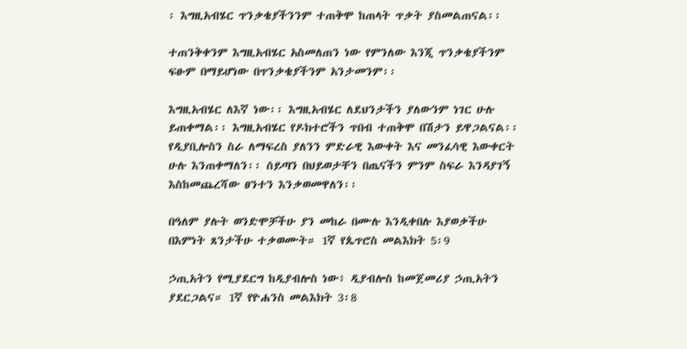፡ እግዚአብሄር ጥንቃቄያችንንም ተጠቅሞ ከጠላት ጥቃት ያስመልጠናል፡፡

ተጠንቅቀንም እግዚአብሄር አስመለጠን ነው የምንለው እንጂ ጥንቃቄያችንም ፍፁም በማይሆነው በጥንቃቄያችንም አንታመንም፡፡

እግዚአብሄር ለእኛ ነው፡፡ እግዚአብሄር ለደህንታችን ያለውንም ነገር ሁሉ ይጠቀማል፡፡ እግዚአብሄር የዶክተሮችን ጥበብ ተጠቅሞ በሽታን ይዋጋልናል፡፡ የዲያቢሎስን ስራ ለማፍረስ ያለንን ምድራዊ እውቀት እና መንፈሳዊ እውቀርት ሁሉ እንጠቀማለን፡፡ ሰይጣን በህይወታቸን በጤናችን ምንም ስፍራ እንዳያገኝ እስከመጨረሻው ፀንተን እንቃወመዋለን፡፡

በዓለም ያሉት ወንድሞቻችሁ ያን መከራ በሙሉ እንዲቀበሉ እያወቃችሁ በእምነት ጸንታችሁ ተቃወሙት። 1ኛ የጴጥሮስ መልእክት 5፡9

ኃጢአትን የሚያደርግ ከዲያብሎስ ነው፥ ዲያብሎስ ከመጀመሪያ ኃጢአትን ያደርጋልና። 1ኛ የዮሐንስ መልእክት 3፡8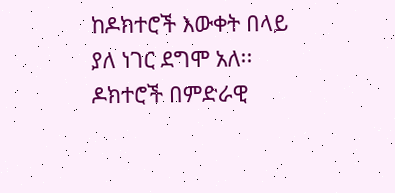ከዶክተሮች እውቀት በላይ ያለ ነገር ደግሞ አለ፡፡ ዶክተሮች በምድራዊ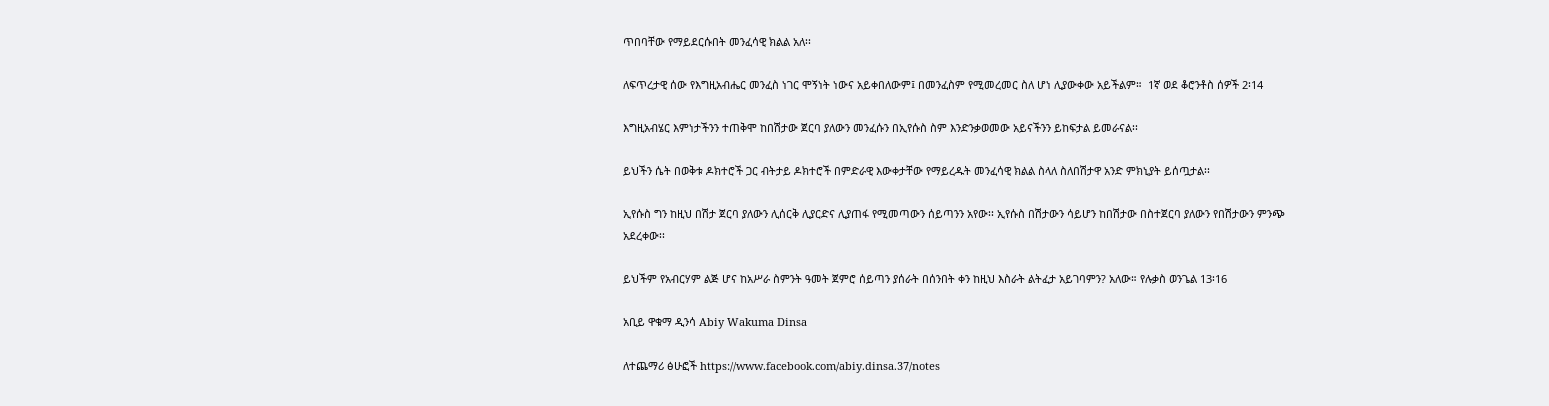ጥበባቸው የማይደርሱበት መንፈሳዊ ክልል አለ፡፡

ለፍጥረታዊ ሰው የእግዚአብሔር መንፈስ ነገር ሞኝነት ነውና አይቀበለውም፤ በመንፈስም የሚመረመር ስለ ሆነ ሊያውቀው አይችልም።  1ኛ ወደ ቆሮንቶስ ሰዎች 2፡14

እግዚአብሄር እምነታችንን ተጠቅሞ ከበሽታው ጀርባ ያለውን መንፈሱን በኢየሱስ ስም እንድንቃወመው አይናችንን ይከፍታል ይመራናል፡፡

ይህችን ሴት በወቅቱ ዶክተሮች ጋር ብትታይ ዶክተሮች በምድራዊ እውቀታቸው የማይረዱት መንፈሳዊ ክልል ስላለ ስለበሽታዋ አንድ ምክኒያት ይሰጧታል፡፡

ኢየሱስ ግን ከዚህ በሽታ ጀርባ ያለውን ሊሰርቅ ሊያርድና ሊያጠፋ የሚመጣውን ሰይጣንን አየው፡፡ ኢየሱስ በሽታውን ሳይሆን ከበሽታው በስተጀርባ ያለውን የበሽታውን ምንጭ አደረቀው፡፡

ይህችም የአብርሃም ልጅ ሆና ከአሥራ ስምንት ዓመት ጀምሮ ሰይጣን ያሰራት በሰንበት ቀን ከዚህ እስራት ልትፈታ አይገባምን? አለው። የሉቃስ ወንጌል 13፡16

አቢይ ዋቁማ ዲንሳ Abiy Wakuma Dinsa

ለተጨማሪ ፅሁፎች https://www.facebook.com/abiy.dinsa.37/notes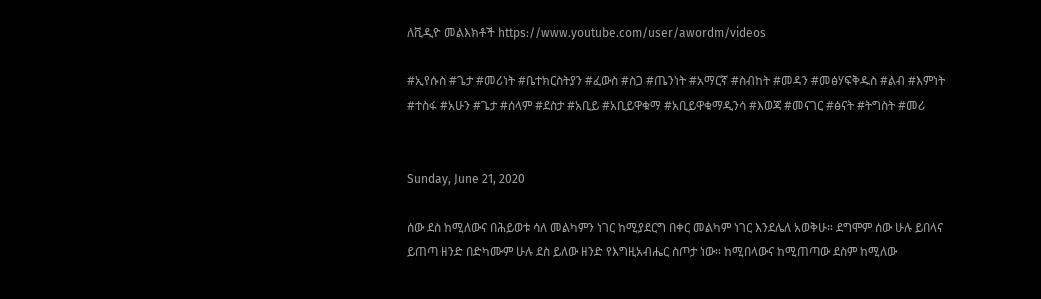ለቪዲዮ መልእክቶች https://www.youtube.com/user/awordm/videos

#ኢየሱስ #ጌታ #መሪነት #ቤተክርስትያን #ፈውስ #ስጋ #ጤንነት #አማርኛ #ስብከት #መዳን #መፅሃፍቅዱስ #ልብ #እምነት #ተስፋ #አሁን #ጌታ #ሰላም #ደስታ #አቢይ #አቢይዋቁማ #አቢይዋቁማዲንሳ #እወጃ #መናገር #ፅናት #ትግስት #መሪ


Sunday, June 21, 2020

ሰው ደስ ከሚለውና በሕይወቱ ሳለ መልካምን ነገር ከሚያደርግ በቀር መልካም ነገር እንደሌለ አወቅሁ። ደግሞም ሰው ሁሉ ይበላና ይጠጣ ዘንድ በድካሙም ሁሉ ደስ ይለው ዘንድ የእግዚአብሔር ስጦታ ነው። ከሚበላውና ከሚጠጣው ደስም ከሚለው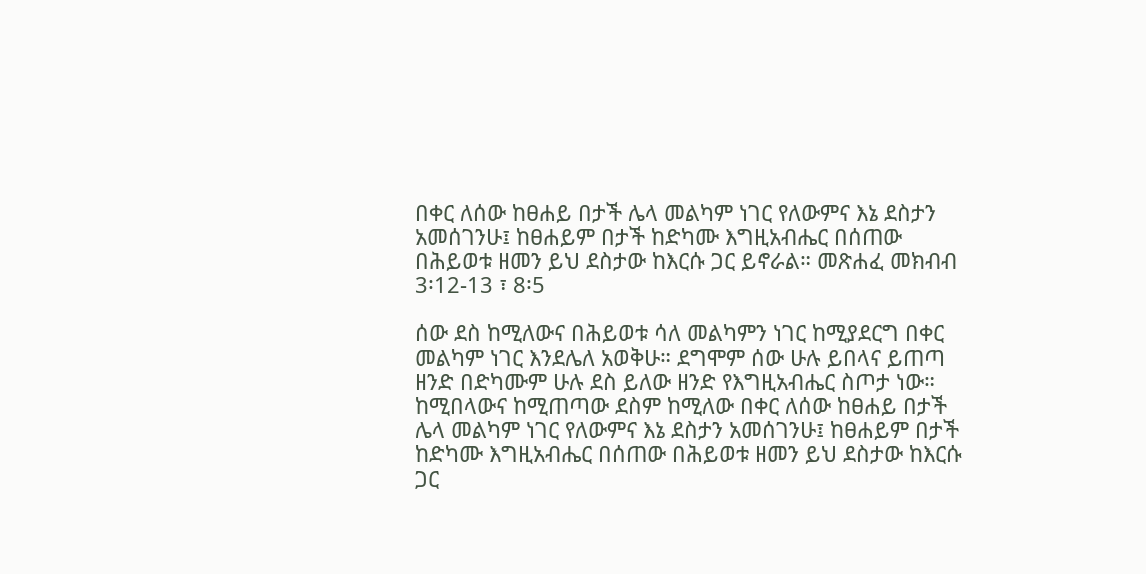በቀር ለሰው ከፀሐይ በታች ሌላ መልካም ነገር የለውምና እኔ ደስታን አመሰገንሁ፤ ከፀሐይም በታች ከድካሙ እግዚአብሔር በሰጠው በሕይወቱ ዘመን ይህ ደስታው ከእርሱ ጋር ይኖራል። መጽሐፈ መክብብ 3፡12-13 ፣ 8፡5

ሰው ደስ ከሚለውና በሕይወቱ ሳለ መልካምን ነገር ከሚያደርግ በቀር መልካም ነገር እንደሌለ አወቅሁ። ደግሞም ሰው ሁሉ ይበላና ይጠጣ ዘንድ በድካሙም ሁሉ ደስ ይለው ዘንድ የእግዚአብሔር ስጦታ ነው። ከሚበላውና ከሚጠጣው ደስም ከሚለው በቀር ለሰው ከፀሐይ በታች ሌላ መልካም ነገር የለውምና እኔ ደስታን አመሰገንሁ፤ ከፀሐይም በታች ከድካሙ እግዚአብሔር በሰጠው በሕይወቱ ዘመን ይህ ደስታው ከእርሱ ጋር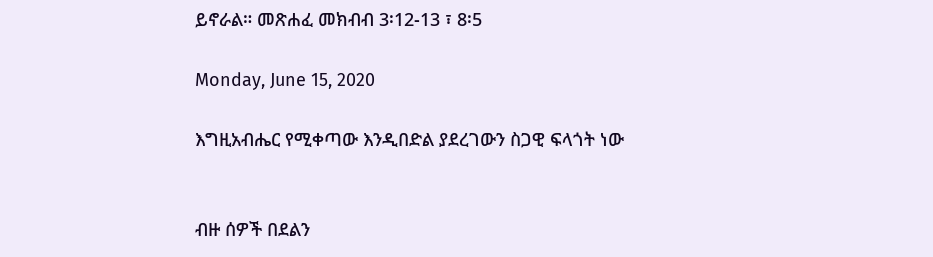ይኖራል። መጽሐፈ መክብብ 3፡12-13 ፣ 8፡5

Monday, June 15, 2020

እግዚአብሔር የሚቀጣው እንዲበድል ያደረገውን ስጋዊ ፍላጎት ነው


ብዙ ሰዎች በደልን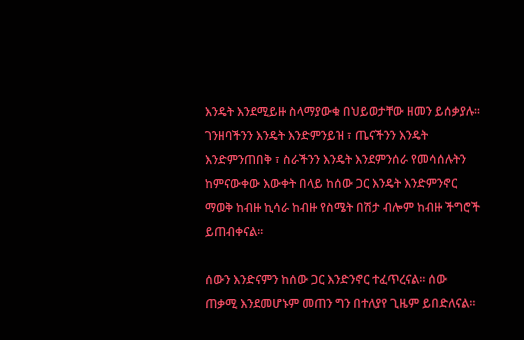እንዴት እንደሚይዙ ስላማያውቁ በህይወታቸው ዘመን ይሰቃያሉ፡፡ ገንዘባችንን እንዴት እንድምንይዝ ፣ ጤናችንን እንዴት እንድምንጠበቅ ፣ ስራችንን እንዴት እንደምንሰራ የመሳሰሉትን ከምናውቀው እውቀት በላይ ከሰው ጋር እንዴት እንድምንኖር ማወቅ ከብዙ ኪሳራ ከብዙ የስሜት በሽታ ብሎም ከብዙ ችግሮች ይጠብቀናል፡፡

ሰውን እንድናምን ከሰው ጋር እንድንኖር ተፈጥረናል፡፡ ሰው ጠቃሚ እንደመሆኑም መጠን ግን በተለያየ ጊዜም ይበድለናል፡፡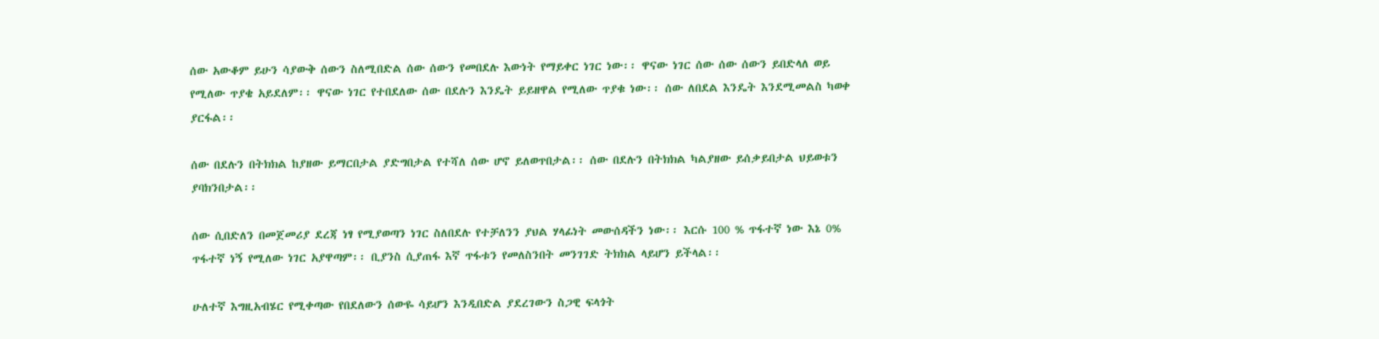ሰው አውቆም ይሁን ሳያውቅ ሰውን ስለሚበድል ሰው ሰውን የመበደሉ እውነት የማይቀር ነገር ነው፡፡ ዋናው ነገር ሰው ሰው ሰውን ይበድላለ ወይ የሚለው ጥያቄ አይደለም፡፡ ዋናው ነገር የተበደለው ሰው በደሉን እንዴት ይይዘዋል የሚለው ጥያቁ ነው፡፡ ሰው ለበደል እንዴት እንደሚመልስ ካወቀ ያርፋል፡፡

ሰው በደሉን በትክክል ከያዘው ይማርበታል ያድግበታል የተሻለ ሰው ሆኖ ይለወጥበታል፡፡ ሰው በደሉን በትክክል ካልያዘው ይሰቃይበታል ህይወቱን ያባክንበታል፡፡

ሰው ሲበድለን በመጀመሪያ ደረጃ ነፃ የሚያወጣን ነገር ስለበደሉ የተቻለንን ያህል ሃላፊነት መውሰዳችን ነው፡፡ እርሱ 100 % ጥፋተኛ ነው እኔ 0% ጥፋተኛ ነኝ የሚለው ነገር አያዋጣም፡፡ ቢያንስ ሲያጠፋ እኛ ጥፋቱን የመለስንበት መንገገድ ትክክል ላይሆን ይችላል፡፡

ሁለተኛ እግዚአብሄር የሚቀጣው የበደለውን ሰውዬ ሳይሆን እንዲበድል ያደረገውን ስጋዊ ፍላጎት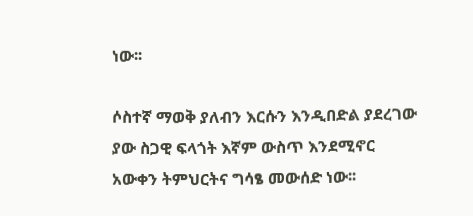ነው፡፡

ሶስተኛ ማወቅ ያለብን እርሱን እንዲበድል ያደረገው ያው ስጋዊ ፍላጎት እኛም ውስጥ እንደሚኖር አውቀን ትምህርትና ግሳፄ መውሰድ ነው፡፡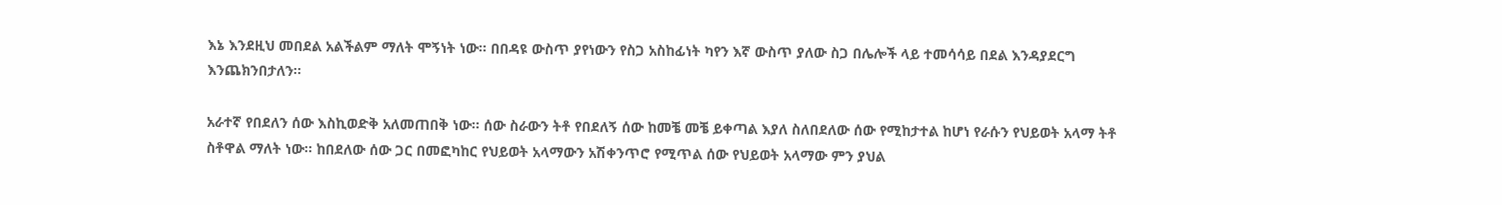እኔ እንደዚህ መበደል አልችልም ማለት ሞኝነት ነው፡፡ በበዳዩ ውስጥ ያየነውን የስጋ አስከፊነት ካየን እኛ ውስጥ ያለው ስጋ በሌሎች ላይ ተመሳሳይ በደል እንዳያደርግ እንጨክንበታለን፡፡

አራተኛ የበደለን ሰው እስኪወድቅ አለመጠበቅ ነው፡፡ ሰው ስራውን ትቶ የበደለኝ ሰው ከመቼ መቼ ይቀጣል እያለ ስለበደለው ሰው የሚከታተል ከሆነ የራሱን የህይወት አላማ ትቶ ስቶዋል ማለት ነው፡፡ ከበደለው ሰው ጋር በመፎካከር የህይወት አላማውን አሽቀንጥሮ የሚጥል ሰው የህይወት አላማው ምን ያህል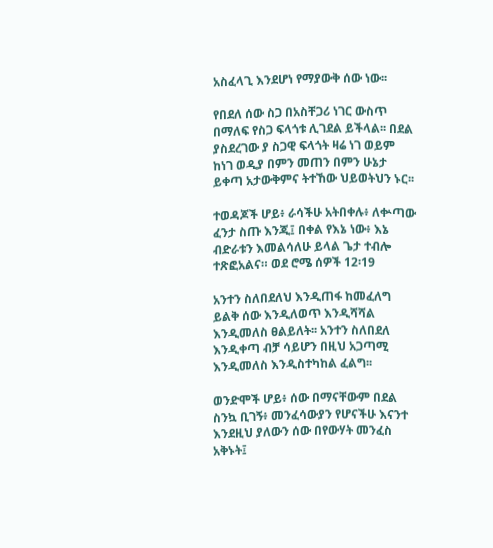አስፈላጊ እንደሆነ የማያውቅ ሰው ነው፡፡

የበደለ ሰው ስጋ በአስቸጋሪ ነገር ውስጥ በማለፍ የስጋ ፍላጎቱ ሊገደል ይችላል፡፡ በደል ያስደረገው ያ ስጋዊ ፍላጎት ዛሬ ነገ ወይም ከነገ ወዲያ በምን መጠን በምን ሁኔታ ይቀጣ አታውቅምና ትተኸው ህይወትህን ኑር፡፡

ተወዳጆች ሆይ፥ ራሳችሁ አትበቀሉ፥ ለቍጣው ፈንታ ስጡ እንጂ፤ በቀል የእኔ ነው፥ እኔ ብድራቱን እመልሳለሁ ይላል ጌታ ተብሎ ተጽፎአልና። ወደ ሮሜ ሰዎች 12፡19

አንተን ስለበደለህ እንዲጠፋ ከመፈለግ ይልቅ ሰው እንዲለወጥ እንዲሻሻል እንዲመለስ ፀልይለት፡፡ አንተን ስለበደለ እንዲቀጣ ብቻ ሳይሆን በዚህ አጋጣሚ እንዲመለስ እንዲስተካከል ፈልግ፡፡

ወንድሞች ሆይ፥ ሰው በማናቸውም በደል ስንኳ ቢገኝ፥ መንፈሳውያን የሆናችሁ እናንተ እንደዚህ ያለውን ሰው በየውሃት መንፈስ አቅኑት፤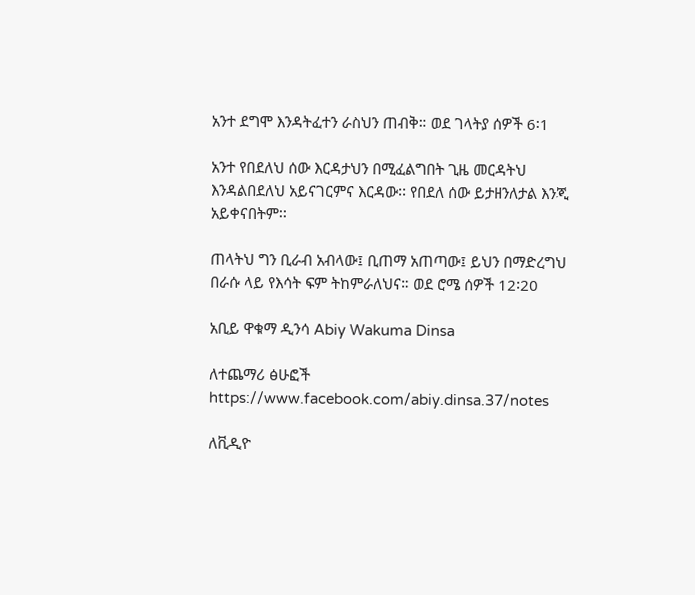አንተ ደግሞ እንዳትፈተን ራስህን ጠብቅ። ወደ ገላትያ ሰዎች 6፡1

አንተ የበደለህ ሰው እርዳታህን በሚፈልግበት ጊዜ መርዳትህ እንዳልበደለህ አይናገርምና እርዳው፡፡ የበደለ ሰው ይታዘንለታል እንጂ አይቀናበትም፡፡

ጠላትህ ግን ቢራብ አብላው፤ ቢጠማ አጠጣው፤ ይህን በማድረግህ በራሱ ላይ የእሳት ፍም ትከምራለህና። ወደ ሮሜ ሰዎች 12፡20

አቢይ ዋቁማ ዲንሳ Abiy Wakuma Dinsa

ለተጨማሪ ፅሁፎች https://www.facebook.com/abiy.dinsa.37/notes

ለቪዲዮ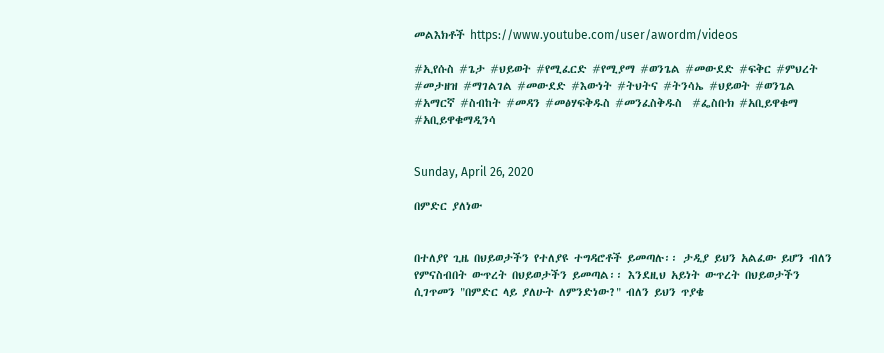መልእክቶች https://www.youtube.com/user/awordm/videos

#ኢየሱስ #ጌታ #ህይወት #የሚፈርድ #የሚያማ #ወንጌል #መውደድ #ፍቅር #ምህረት #መታዘዝ #ማገልገል #መውደድ #እውነት #ትህትና #ትንሳኤ #ህይወት #ወንጌል #አማርኛ #ስብከት #መዳን #መፅሃፍቅዱስ #መንፈስቅዱስ  #ፌስቡክ #አቢይዋቁማ #አቢይዋቁማዲንሳ


Sunday, April 26, 2020

በምድር ያለነው


በተለያየ ጊዜ በህይወታችን የተለያዩ ተግዳሮቶች ይመጣሉ፡፡ ታዲያ ይህን አልፈው ይሆን ብለን የምናስብበት ውጥረት በህይወታችን ይመጣል፡፡ እንደዚህ አይነት ውጥረት በህይወታችን ሲገጥመን "በምድር ላይ ያለሁት ለምንድነው?" ብለን ይህን ጥያቄ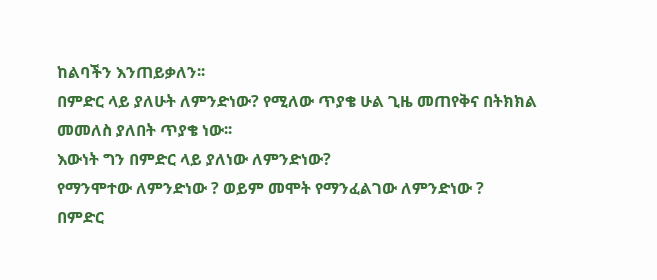ከልባችን እንጠይቃለን፡፡
በምድር ላይ ያለሁት ለምንድነው? የሚለው ጥያቄ ሁል ጊዜ መጠየቅና በትክክል መመለስ ያለበት ጥያቄ ነው፡፡
እውነት ግን በምድር ላይ ያለነው ለምንድነው?
የማንሞተው ለምንድነው ? ወይም መሞት የማንፈልገው ለምንድነው ?
በምድር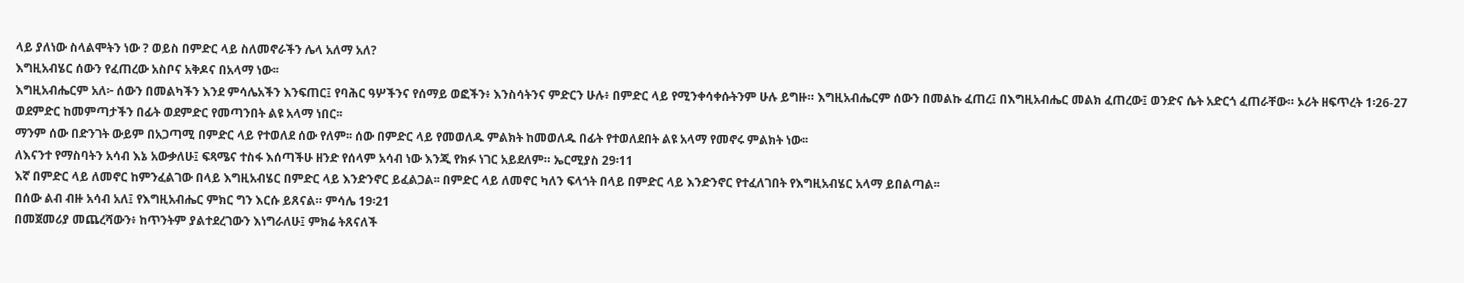ላይ ያለነው ስላልሞትን ነው ? ወይስ በምድር ላይ ስለመኖራችን ሌላ አለማ አለ?
እግዚአብሄር ሰውን የፈጠረው አስቦና አቅዶና በአላማ ነው፡፡
እግዚአብሔርም አለ፦ ሰውን በመልካችን እንደ ምሳሌአችን እንፍጠር፤ የባሕር ዓሦችንና የሰማይ ወፎችን፥ እንስሳትንና ምድርን ሁሉ፥ በምድር ላይ የሚንቀሳቀሱትንም ሁሉ ይግዙ። እግዚአብሔርም ሰውን በመልኩ ፈጠረ፤ በእግዚአብሔር መልክ ፈጠረው፤ ወንድና ሴት አድርጎ ፈጠራቸው። ኦሪት ዘፍጥረት 1፡26-27
ወደምድር ከመምጣታችን በፊት ወደምድር የመጣንበት ልዩ አላማ ነበር፡፡
ማንም ሰው በድንገት ውይም በአጋጣሚ በምድር ላይ የተወለደ ሰው የለም፡፡ ሰው በምድር ላይ የመወለዱ ምልክት ከመወለዱ በፊት የተወለደበት ልዩ አላማ የመኖሩ ምልክት ነው፡፡
ለእናንተ የማስባትን አሳብ እኔ አውቃለሁ፤ ፍጻሜና ተስፋ እሰጣችሁ ዘንድ የሰላም አሳብ ነው እንጂ የክፉ ነገር አይደለም። ኤርሚያስ 29፡11
እኛ በምድር ላይ ለመኖር ከምንፈልገው በላይ እግዚአብሄር በምድር ላይ እንድንኖር ይፈልጋል፡፡ በምድር ላይ ለመኖር ካለን ፍላጎት በላይ በምድር ላይ እንድንኖር የተፈለገበት የእግዚአብሄር አላማ ይበልጣል፡፡
በሰው ልብ ብዙ አሳብ አለ፤ የእግዚአብሔር ምክር ግን እርሱ ይጸናል። ምሳሌ 19፡21
በመጀመሪያ መጨረሻውን፥ ከጥንትም ያልተደረገውን እነግራለሁ፤ ምክሬ ትጸናለች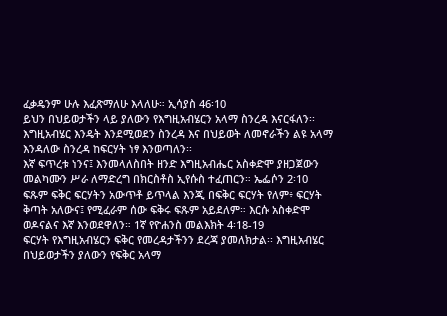ፈቃዴንም ሁሉ እፈጽማለሁ እላለሁ። ኢሳያስ 46፡10
ይህን በህይወታችን ላይ ያለውን የእግዚአብሄርን አላማ ስንረዳ እናርፋለን፡፡
እግዚአብሄር እንዴት እንደሚወደን ስንረዳ እና በህይወት ለመኖራችን ልዩ አላማ እንዳለው ስንረዳ ከፍርሃት ነፃ እንወጣለን፡፡
እኛ ፍጥረቱ ነንና፤ እንመላለስበት ዘንድ እግዚአብሔር አስቀድሞ ያዘጋጀውን መልካሙን ሥራ ለማድረግ በክርስቶስ ኢየሱስ ተፈጠርን። ኤፌሶን 2፡10
ፍጹም ፍቅር ፍርሃትን አውጥቶ ይጥላል እንጂ በፍቅር ፍርሃት የለም፥ ፍርሃት ቅጣት አለውና፤ የሚፈራም ሰው ፍቅሩ ፍጹም አይደለም። እርሱ አስቀድሞ ወዶናልና እኛ እንወደዋለን። 1ኛ የዮሐንስ መልእክት 4፡18-19
ፍርሃት የእግዚአብሄርን ፍቅር የመረዳታችንን ደረጃ ያመለክታል፡፡ እግዚአብሄር በህይወታችን ያለውን የፍቅር አላማ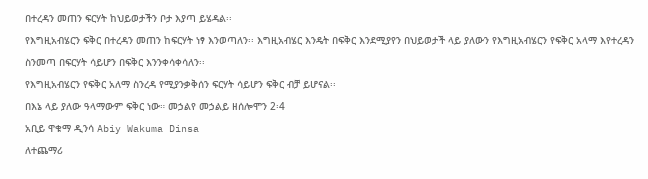በተረዳን መጠን ፍርሃት ከህይወታችን ቦታ እያጣ ይሄዳል፡፡
የእግዚአብሄርን ፍቅር በተረዳን መጠን ከፍርሃት ነፃ እንወጣለን፡፡ እግዚአብሄር እንዴት በፍቅር እንደሚያየን በህይወታች ላይ ያለውን የእግዚአብሄርን የፍቅር አላማ እየተረዳን ስንመጣ በፍርሃት ሳይሆን በፍቅር እንንቀሳቀሳለን፡፡
የእግዚአብሄርን የፍቅር አለማ ስንረዳ የሚያንቃቅሰን ፍርሃት ሳይሆን ፍቅር ብቻ ይሆናል፡፡
በእኔ ላይ ያለው ዓላማውም ፍቅር ነው። መኃልየ መኃልይ ዘሰሎሞን 2፡4
አቢይ ዋቁማ ዲንሳ Abiy Wakuma Dinsa
ለተጨማሪ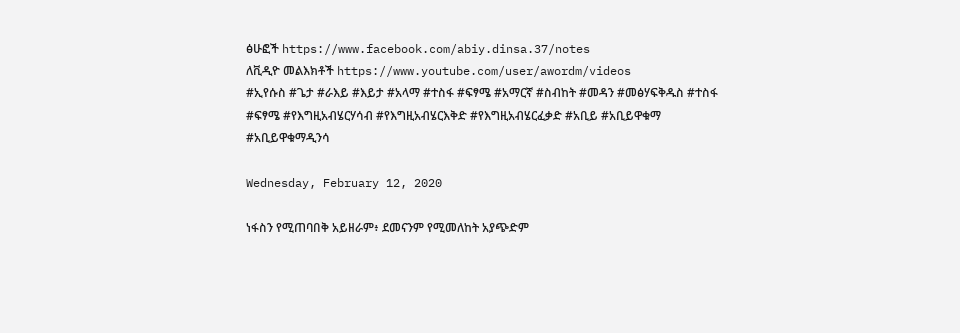ፅሁፎች https://www.facebook.com/abiy.dinsa.37/notes
ለቪዲዮ መልእክቶች https://www.youtube.com/user/awordm/videos
#ኢየሱስ #ጌታ #ራእይ #እይታ #አላማ #ተስፋ #ፍፃሜ #አማርኛ #ስብከት #መዳን #መፅሃፍቅዱስ #ተስፋ #ፍፃሜ #የእግዚአብሄርሃሳብ #የእግዚአብሄርእቅድ #የእግዚአብሄርፈቃድ #አቢይ #አቢይዋቁማ #አቢይዋቁማዲንሳ

Wednesday, February 12, 2020

ነፋስን የሚጠባበቅ አይዘራም፥ ደመናንም የሚመለከት አያጭድም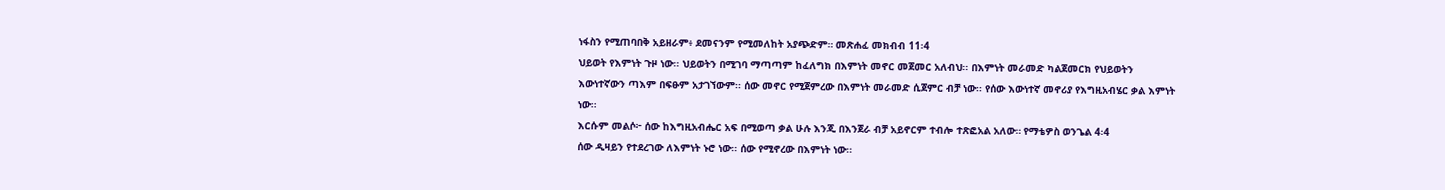ነፋስን የሚጠባበቅ አይዘራም፥ ደመናንም የሚመለከት አያጭድም። መጽሐፈ መክብብ 11፡4
ህይወት የእምነት ጉዞ ነው፡፡ ህይወትን በሚገባ ማጣጣም ከፈለግክ በእምነት መኖር መጀመር አለብህ፡፡ በእምነት መራመድ ካልጀመርክ የህይወትን እውነተኛውን ጣእም በፍፁም አታገኘውም፡፡ ሰው መኖር የሚጀምረው በእምነት መራመድ ሲጀምር ብቻ ነው፡፡ የሰው እውነተኛ መኖሪያ የእግዚአብሄር ቃል እምነት ነው፡፡
እርሱም መልሶ፦ ሰው ከእግዚአብሔር አፍ በሚወጣ ቃል ሁሉ እንጂ በእንጀራ ብቻ አይኖርም ተብሎ ተጽፎአል አለው። የማቴዎስ ወንጌል 4፡4
ሰው ዲዛይን የተደረገው ለእምነት ኑሮ ነው፡፡ ሰው የሚኖረው በእምነት ነው፡፡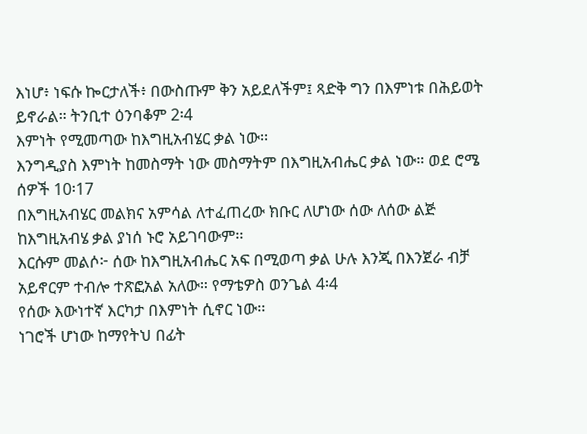እነሆ፥ ነፍሱ ኰርታለች፥ በውስጡም ቅን አይደለችም፤ ጻድቅ ግን በእምነቱ በሕይወት ይኖራል። ትንቢተ ዕንባቆም 2፡4
እምነት የሚመጣው ከእግዚአብሄር ቃል ነው፡፡
እንግዲያስ እምነት ከመስማት ነው መስማትም በእግዚአብሔር ቃል ነው። ወደ ሮሜ ሰዎች 10፡17
በእግዚአብሄር መልክና አምሳል ለተፈጠረው ክቡር ለሆነው ሰው ለሰው ልጅ ከእግዚአብሄ ቃል ያነሰ ኑሮ አይገባውም፡፡
እርሱም መልሶ፦ ሰው ከእግዚአብሔር አፍ በሚወጣ ቃል ሁሉ እንጂ በእንጀራ ብቻ አይኖርም ተብሎ ተጽፎአል አለው። የማቴዎስ ወንጌል 4፡4
የሰው እውነተኛ እርካታ በእምነት ሲኖር ነው፡፡
ነገሮች ሆነው ከማየትህ በፊት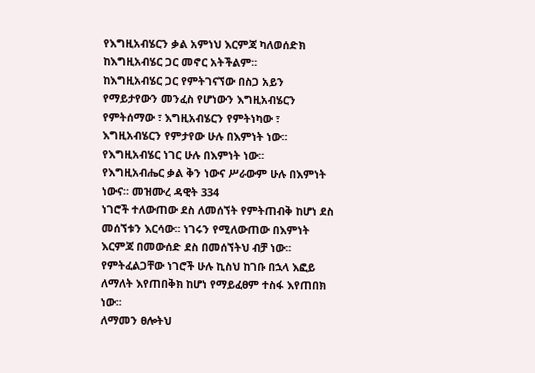የእግዚአብሄርን ቃል አምነህ እርምጃ ካለወሰድክ ከእግዚአብሄር ጋር መኖር አትችልም፡፡
ከእግዚአብሄር ጋር የምትገናኘው በስጋ አይን የማይታየውን መንፈስ የሆነውን እግዚአብሄርን የምትሰማው ፣ እግዚአብሄርን የምትነካው ፣ እግዚአብሄርን የምታየው ሁሉ በእምነት ነው፡፡ የእግዚአብሄር ነገር ሁሉ በእምነት ነው፡፡
የእግዚአብሔር ቃል ቅን ነውና ሥራውም ሁሉ በእምነት ነውና። መዝሙረ ዳዊት 334
ነገሮች ተለውጠው ደስ ለመሰኘት የምትጠብቅ ከሆነ ደስ መሰኘቱን እርሳው፡፡ ነገሩን የሚለውጠው በእምነት እርምጃ በመውሰድ ደስ በመሰኘትህ ብቻ ነው፡፡
የምትፈልጋቸው ነገሮች ሁሉ ኪስህ ከገቡ በኋላ እፎይ ለማለት እየጠበቅክ ከሆነ የማይፈፀም ተስፋ እየጠበክ ነው፡፡
ለማመን ፀሎትህ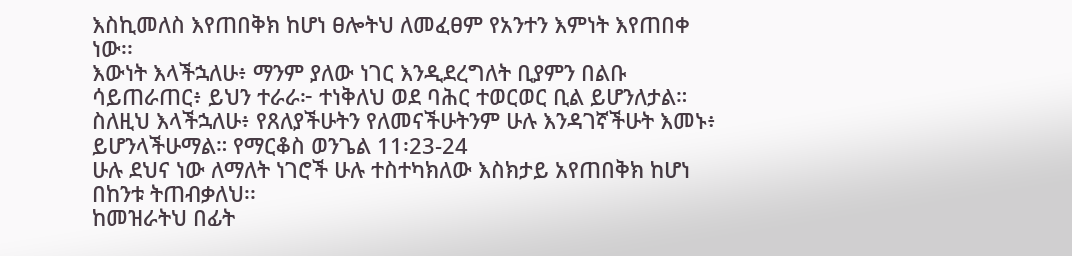እስኪመለስ እየጠበቅክ ከሆነ ፀሎትህ ለመፈፀም የአንተን እምነት እየጠበቀ ነው፡፡
እውነት እላችኋለሁ፥ ማንም ያለው ነገር እንዲደረግለት ቢያምን በልቡ ሳይጠራጠር፥ ይህን ተራራ፦ ተነቅለህ ወደ ባሕር ተወርወር ቢል ይሆንለታል። ስለዚህ እላችኋለሁ፥ የጸለያችሁትን የለመናችሁትንም ሁሉ እንዳገኛችሁት እመኑ፥ ይሆንላችሁማል። የማርቆስ ወንጌል 11፡23-24
ሁሉ ደህና ነው ለማለት ነገሮች ሁሉ ተስተካክለው እስክታይ አየጠበቅክ ከሆነ በከንቱ ትጠብቃለህ፡፡
ከመዝራትህ በፊት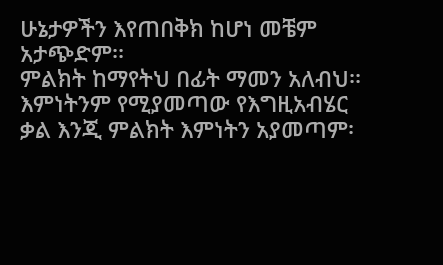ሁኔታዎችን እየጠበቅክ ከሆነ መቼም አታጭድም፡፡
ምልክት ከማየትህ በፊት ማመን አለብህ፡፡ እምነትንም የሚያመጣው የእግዚአብሄር ቃል እንጂ ምልክት እምነትን አያመጣም፡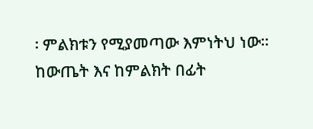፡ ምልክቱን የሚያመጣው እምነትህ ነው፡፡
ከውጤት እና ከምልክት በፊት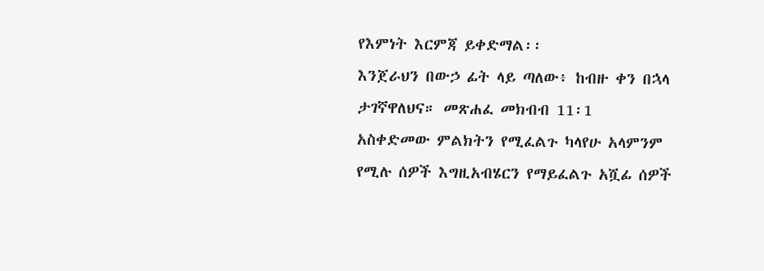የእምነት እርምጃ ይቀድማል፡፡
እንጀራህን በውኃ ፊት ላይ ጣለው፥ ከብዙ ቀን በኋላ ታገኛዋለህና። መጽሐፈ መክብብ 11፡1
አስቀድመው ምልክትን የሚፈልጉ ካላየሁ አላምንም የሚሉ ሰዎች እግዚአብሄርን የማይፈልጉ አሿፊ ሰዎች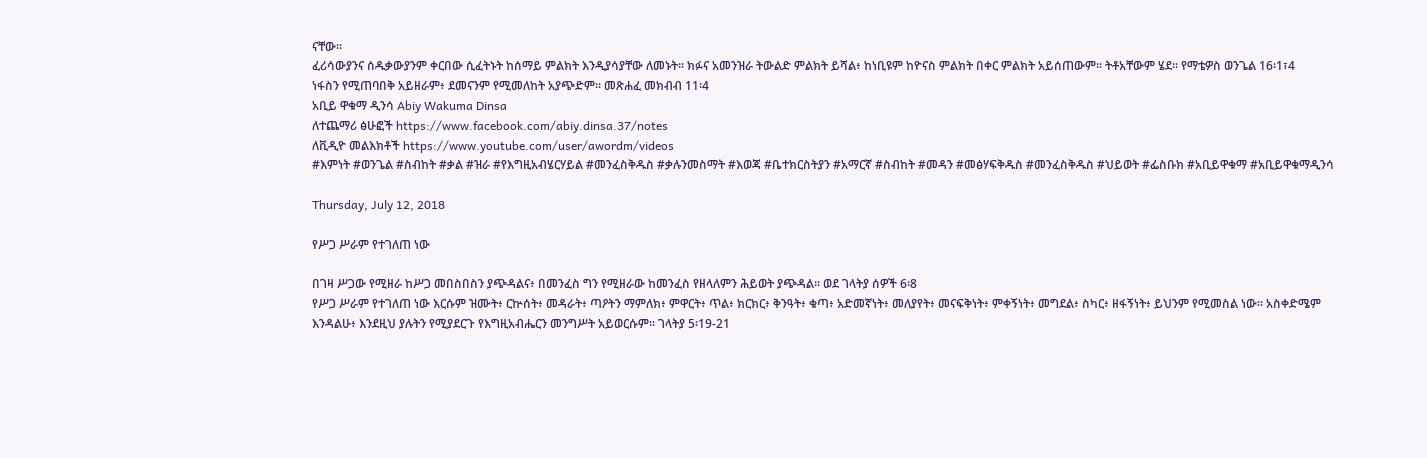ናቸው፡፡
ፈሪሳውያንና ሰዱቃውያንም ቀርበው ሲፈትኑት ከሰማይ ምልክት እንዲያሳያቸው ለመኑት። ክፉና አመንዝራ ትውልድ ምልክት ይሻል፥ ከነቢዩም ከዮናስ ምልክት በቀር ምልክት አይሰጠውም። ትቶአቸውም ሄደ። የማቴዎስ ወንጌል 16፡1፣4
ነፋስን የሚጠባበቅ አይዘራም፥ ደመናንም የሚመለከት አያጭድም። መጽሐፈ መክብብ 11፡4
አቢይ ዋቁማ ዲንሳ Abiy Wakuma Dinsa
ለተጨማሪ ፅሁፎች https://www.facebook.com/abiy.dinsa.37/notes
ለቪዲዮ መልእክቶች https://www.youtube.com/user/awordm/videos
#እምነት #ወንጌል #ስብከት #ቃል #ዝራ #የእግዚአብሄርሃይል #መንፈስቅዱስ #ቃሉንመስማት #እወጃ #ቤተክርስትያን #አማርኛ #ስብከት #መዳን #መፅሃፍቅዱስ #መንፈስቅዱስ #ህይወት #ፌስቡክ #አቢይዋቁማ #አቢይዋቁማዲንሳ

Thursday, July 12, 2018

የሥጋ ሥራም የተገለጠ ነው

በገዛ ሥጋው የሚዘራ ከሥጋ መበስበስን ያጭዳልና፥ በመንፈስ ግን የሚዘራው ከመንፈስ የዘላለምን ሕይወት ያጭዳል። ወደ ገላትያ ሰዎች 6፡8
የሥጋ ሥራም የተገለጠ ነው እርሱም ዝሙት፥ ርኵሰት፥ መዳራት፥ ጣዖትን ማምለክ፥ ምዋርት፥ ጥል፥ ክርክር፥ ቅንዓት፥ ቁጣ፥ አድመኛነት፥ መለያየት፥ መናፍቅነት፥ ምቀኝነት፥ መግደል፥ ስካር፥ ዘፋኝነት፥ ይህንም የሚመስል ነው። አስቀድሜም እንዳልሁ፥ እንደዚህ ያሉትን የሚያደርጉ የእግዚአብሔርን መንግሥት አይወርሱም። ገላትያ 5፡19-21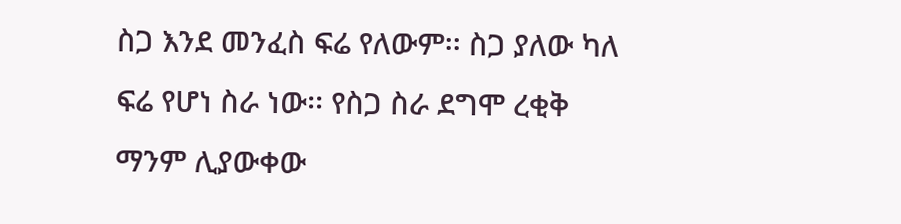ስጋ እንደ መንፈስ ፍሬ የለውም፡፡ ስጋ ያለው ካለ ፍሬ የሆነ ስራ ነው፡፡ የስጋ ስራ ደግሞ ረቂቅ ማንም ሊያውቀው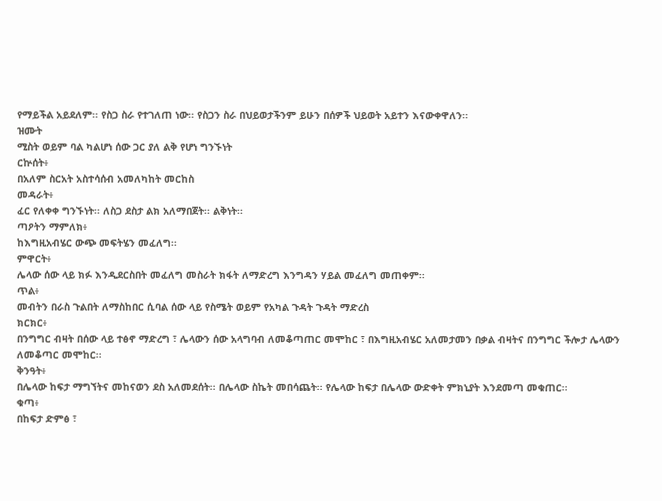የማይችል አይደለም፡፡ የስጋ ስራ የተገለጠ ነው፡፡ የስጋን ስራ በህይወታችንም ይሁን በሰዎች ህይወት አይተን እናውቀዋለን፡፡
ዝሙት
ሚስት ወይም ባል ካልሆነ ሰው ጋር ያለ ልቅ የሆነ ግንኙነት
ርኵሰት፥
በአለም ስርአት አስተሳሰብ አመለካከት መርከስ
መዳራት፥
ፈር የለቀቀ ግንኙነት፡፡ ለስጋ ደስታ ልክ አለማበጀት፡፡ ልቅነት፡፡
ጣዖትን ማምለክ፥
ከእግዚአብሄር ውጭ መፍትሄን መፈለግ፡፡
ምዋርት፥
ሌላው ሰው ላይ ክፉ እንዲደርስበት መፈለግ መስራት ክፋት ለማድረግ እንግዳን ሃይል መፈለግ መጠቀም፡፡
ጥል፥
መብትን በራስ ጉልበት ለማስከበር ሲባል ሰው ላይ የስሜት ወይም የአካል ጉዳት ጉዳት ማድረስ
ክርክር፥
በንግግር ብዛት በሰው ላይ ተፅኖ ማድረግ ፣ ሌላውን ሰው አላግባብ ለመቆጣጠር መሞከር ፣ በእግዚአብሄር አለመታመን በቃል ብዛትና በንግግር ችሎታ ሌላውን ለመቆጣር መሞከር፡፡
ቅንዓት፥
በሌላው ከፍታ ማግኘትና መከናወን ደስ አለመደሰት፡፡ በሌላው ስኬት መበሳጨት፡፡ የሌላው ከፍታ በሌላው ውድቀት ምክኒያት እንደመጣ መቁጠር፡፡
ቁጣ፥
በከፍታ ድምፅ ፣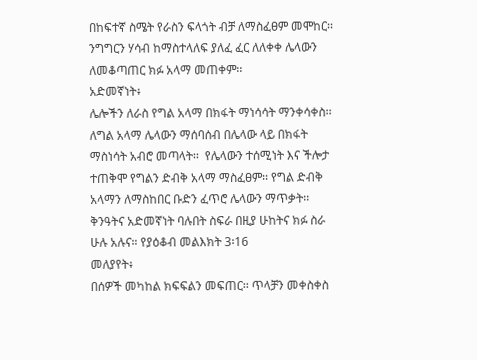በከፍተኛ ስሜት የራስን ፍላጎት ብቻ ለማስፈፀም መሞከር፡፡ ንግግርን ሃሳብ ከማስተላለፍ ያለፈ ፈር ለለቀቀ ሌላውን ለመቆጣጠር ክፉ አላማ መጠቀም፡፡
አድመኛነት፥
ሌሎችን ለራስ የግል አላማ በክፋት ማነሳሳት ማንቀሳቀስ፡፡ ለግል አላማ ሌላውን ማሰባሰብ በሌላው ላይ በክፋት ማስነሳት አብሮ መጣላት፡፡  የሌላውን ተሰሚነት እና ችሎታ ተጠቅሞ የግልን ድብቅ አላማ ማስፈፀም፡፡ የግል ድብቅ አላማን ለማስከበር ቡድን ፈጥሮ ሌላውን ማጥቃት፡፡
ቅንዓትና አድመኛነት ባሉበት ስፍራ በዚያ ሁከትና ክፉ ስራ ሁሉ አሉና። የያዕቆብ መልእክት 3፡16
መለያየት፥
በሰዎች መካከል ክፍፍልን መፍጠር፡፡ ጥላቻን መቀስቀስ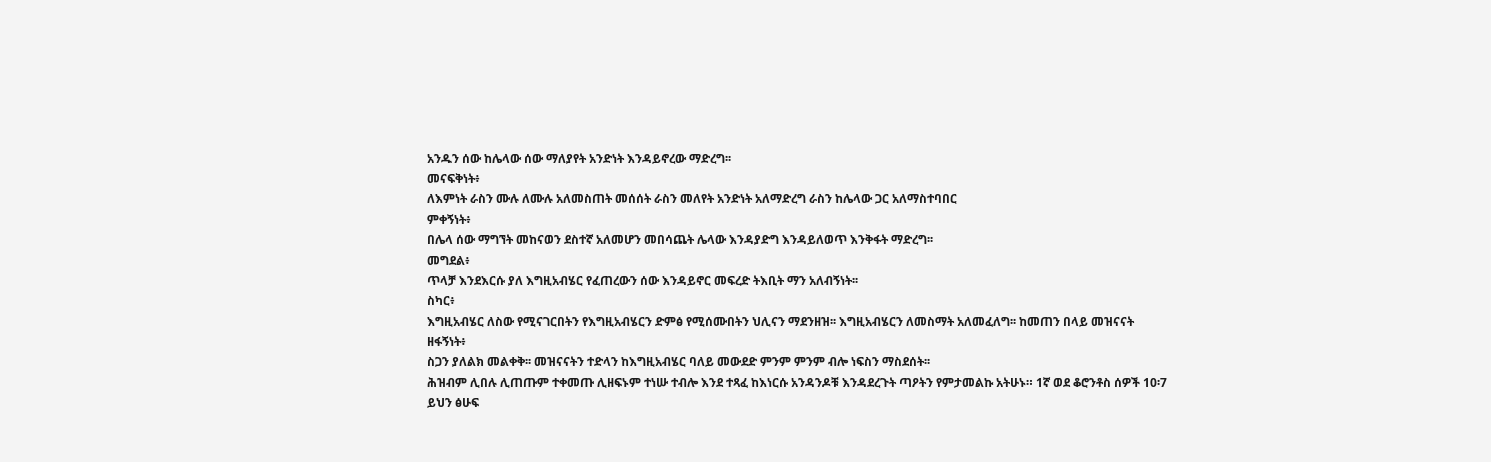አንዱን ሰው ከሌላው ሰው ማለያየት አንድነት እንዳይኖረው ማድረግ፡፡
መናፍቅነት፥
ለእምነት ራስን ሙሉ ለሙሉ አለመስጠት መሰሰት ራስን መለየት አንድነት አለማድረግ ራስን ከሌላው ጋር አለማስተባበር
ምቀኝነት፥
በሌላ ሰው ማግኘት መከናወን ደስተኛ አለመሆን መበሳጨት ሌላው እንዳያድግ እንዳይለወጥ እንቅፋት ማድረግ፡፡
መግደል፥
ጥላቻ እንደእርሱ ያለ እግዚአብሄር የፈጠረውን ሰው እንዳይኖር መፍረድ ትእቢት ማን አለብኝነት፡፡
ስካር፥
እግዚአብሄር ለስው የሚናገርበትን የእግዚአብሄርን ድምፅ የሚሰሙበትን ህሊናን ማደንዘዝ፡፡ እግዚአብሄርን ለመስማት አለመፈለግ፡፡ ከመጠን በላይ መዝናናት
ዘፋኝነት፥
ስጋን ያለልክ መልቀቅ፡፡ መዝናናትን ተድላን ከእግዚአብሄር ባለይ መውደድ ምንም ምንም ብሎ ነፍስን ማስደሰት፡፡
ሕዝብም ሊበሉ ሊጠጡም ተቀመጡ ሊዘፍኑም ተነሡ ተብሎ እንደ ተጻፈ ከእነርሱ አንዳንዶቹ እንዳደረጉት ጣዖትን የምታመልኩ አትሁኑ። 1ኛ ወደ ቆሮንቶስ ሰዎች 10፡7
ይህን ፅሁፍ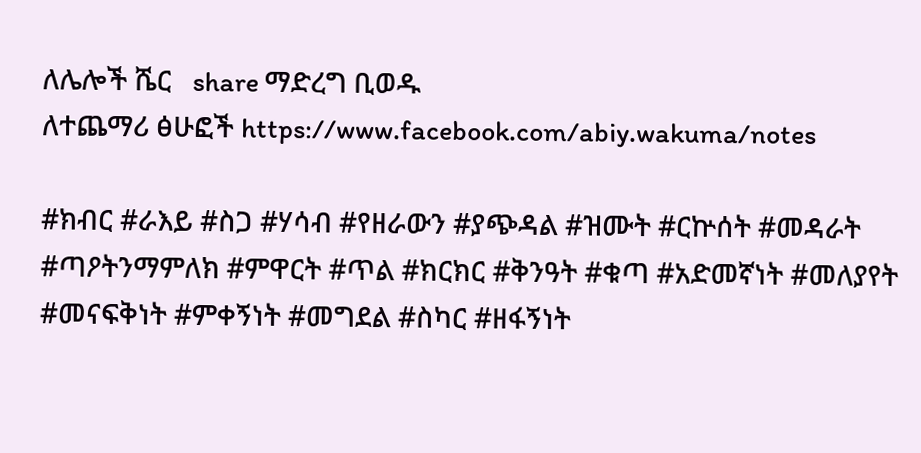ለሌሎች ሼር   share ማድረግ ቢወዱ
ለተጨማሪ ፅሁፎች https://www.facebook.com/abiy.wakuma/notes

#ክብር #ራእይ #ስጋ #ሃሳብ #የዘራውን #ያጭዳል #ዝሙት #ርኵሰት #መዳራት #ጣዖትንማምለክ #ምዋርት #ጥል #ክርክር #ቅንዓት #ቁጣ #አድመኛነት #መለያየት #መናፍቅነት #ምቀኝነት #መግደል #ስካር #ዘፋኝነት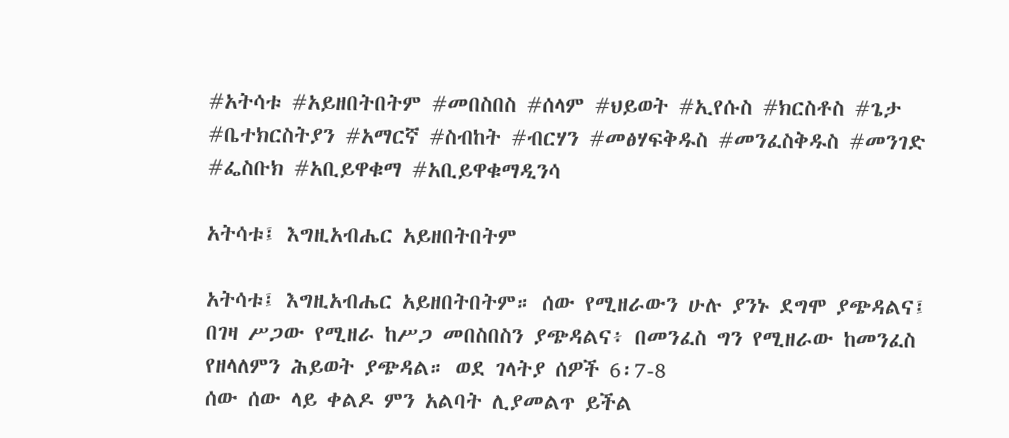#አትሳቱ #አይዘበትበትም #መበስበስ #ሰላም #ህይወት #ኢየሱስ #ክርስቶስ #ጌታ #ቤተክርስትያን #አማርኛ #ስብከት #ብርሃን #መፅሃፍቅዱስ #መንፈስቅዱስ #መንገድ #ፌስቡክ #አቢይዋቁማ #አቢይዋቁማዲንሳ

አትሳቱ፤ እግዚአብሔር አይዘበትበትም

አትሳቱ፤ እግዚአብሔር አይዘበትበትም። ሰው የሚዘራውን ሁሉ ያንኑ ደግሞ ያጭዳልና፤ በገዛ ሥጋው የሚዘራ ከሥጋ መበስበስን ያጭዳልና፥ በመንፈስ ግን የሚዘራው ከመንፈስ የዘላለምን ሕይወት ያጭዳል። ወደ ገላትያ ሰዎች 6፡7-8
ሰው ሰው ላይ ቀልዶ ምን አልባት ሊያመልጥ ይችል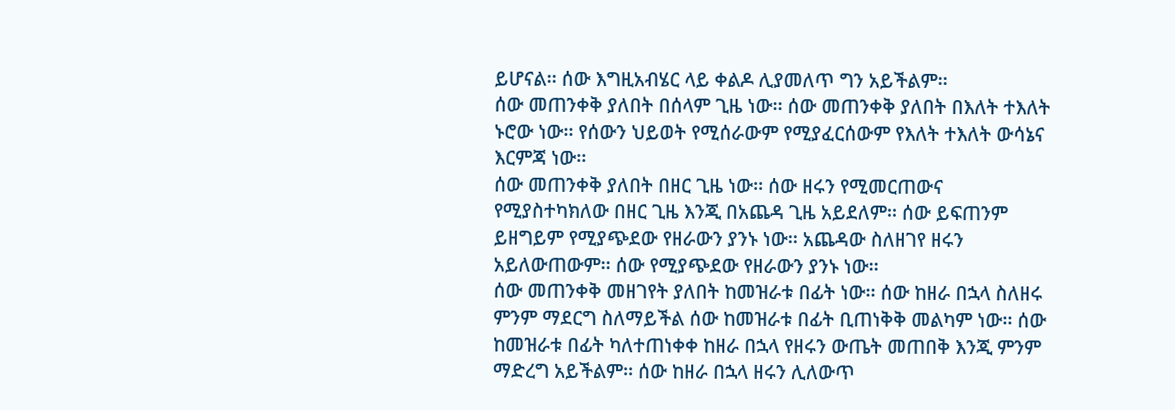ይሆናል፡፡ ሰው እግዚአብሄር ላይ ቀልዶ ሊያመለጥ ግን አይችልም፡፡
ሰው መጠንቀቅ ያለበት በሰላም ጊዜ ነው፡፡ ሰው መጠንቀቅ ያለበት በእለት ተእለት ኑሮው ነው፡፡ የሰውን ህይወት የሚሰራውም የሚያፈርሰውም የእለት ተእለት ውሳኔና እርምጃ ነው፡፡
ሰው መጠንቀቅ ያለበት በዘር ጊዜ ነው፡፡ ሰው ዘሩን የሚመርጠውና የሚያስተካክለው በዘር ጊዜ እንጂ በአጨዳ ጊዜ አይደለም፡፡ ሰው ይፍጠንም ይዘግይም የሚያጭደው የዘራውን ያንኑ ነው፡፡ አጨዳው ስለዘገየ ዘሩን አይለውጠውም፡፡ ሰው የሚያጭደው የዘራውን ያንኑ ነው፡፡
ሰው መጠንቀቅ መዘገየት ያለበት ከመዝራቱ በፊት ነው፡፡ ሰው ከዘራ በኋላ ስለዘሩ ምንም ማደርግ ስለማይችል ሰው ከመዝራቱ በፊት ቢጠነቅቅ መልካም ነው፡፡ ሰው ከመዝራቱ በፊት ካለተጠነቀቀ ከዘራ በኋላ የዘሩን ውጤት መጠበቅ እንጂ ምንም ማድረግ አይችልም፡፡ ሰው ከዘራ በኋላ ዘሩን ሊለውጥ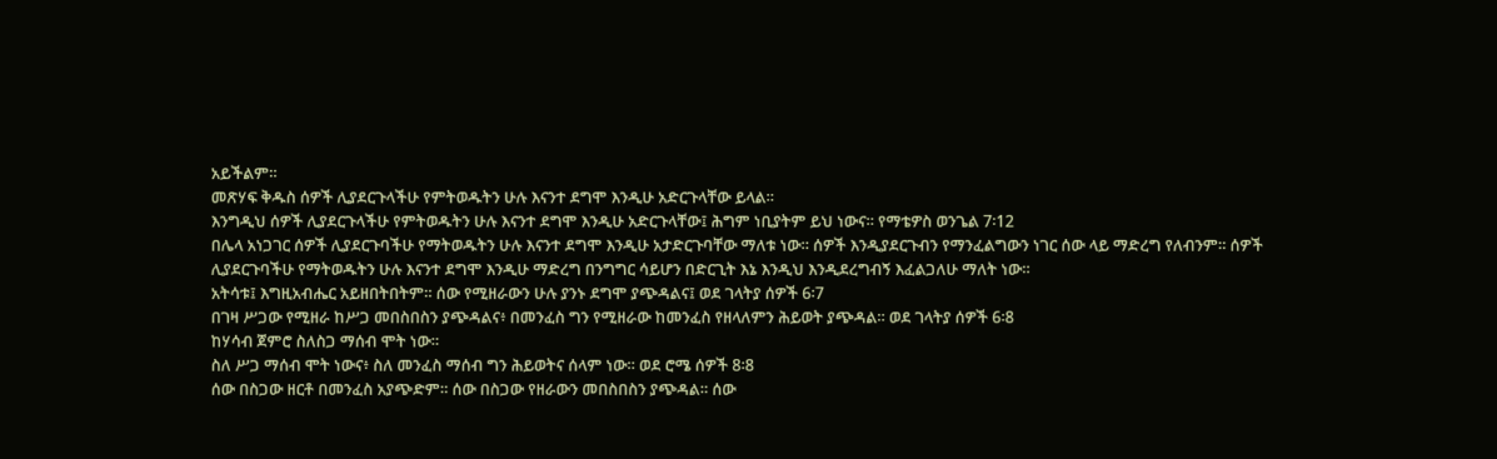አይችልም፡፡
መጽሃፍ ቅዱስ ሰዎች ሊያደርጉላችሁ የምትወዱትን ሁሉ እናንተ ደግሞ እንዲሁ አድርጉላቸው ይላል፡፡
እንግዲህ ሰዎች ሊያደርጉላችሁ የምትወዱትን ሁሉ እናንተ ደግሞ እንዲሁ አድርጉላቸው፤ ሕግም ነቢያትም ይህ ነውና። የማቴዎስ ወንጌል 7፡12
በሌላ አነጋገር ሰዎች ሊያደርጉባችሁ የማትወዱትን ሁሉ እናንተ ደግሞ እንዲሁ አታድርጉባቸው ማለቱ ነው፡፡ ሰዎች እንዲያደርጉብን የማንፈልግውን ነገር ሰው ላይ ማድረግ የለብንም፡፡ ሰዎች ሊያደርጉባችሁ የማትወዱትን ሁሉ እናንተ ደግሞ እንዲሁ ማድረግ በንግግር ሳይሆን በድርጊት እኔ እንዲህ እንዲደረግብኝ እፈልጋለሁ ማለት ነው፡፡
አትሳቱ፤ እግዚአብሔር አይዘበትበትም። ሰው የሚዘራውን ሁሉ ያንኑ ደግሞ ያጭዳልና፤ ወደ ገላትያ ሰዎች 6፡7
በገዛ ሥጋው የሚዘራ ከሥጋ መበስበስን ያጭዳልና፥ በመንፈስ ግን የሚዘራው ከመንፈስ የዘላለምን ሕይወት ያጭዳል። ወደ ገላትያ ሰዎች 6፡8
ከሃሳብ ጀምሮ ስለስጋ ማሰብ ሞት ነው፡፡
ስለ ሥጋ ማሰብ ሞት ነውና፥ ስለ መንፈስ ማሰብ ግን ሕይወትና ሰላም ነው። ወደ ሮሜ ሰዎች 8፡8
ሰው በስጋው ዘርቶ በመንፈስ አያጭድም፡፡ ሰው በስጋው የዘራውን መበስበስን ያጭዳል፡፡ ሰው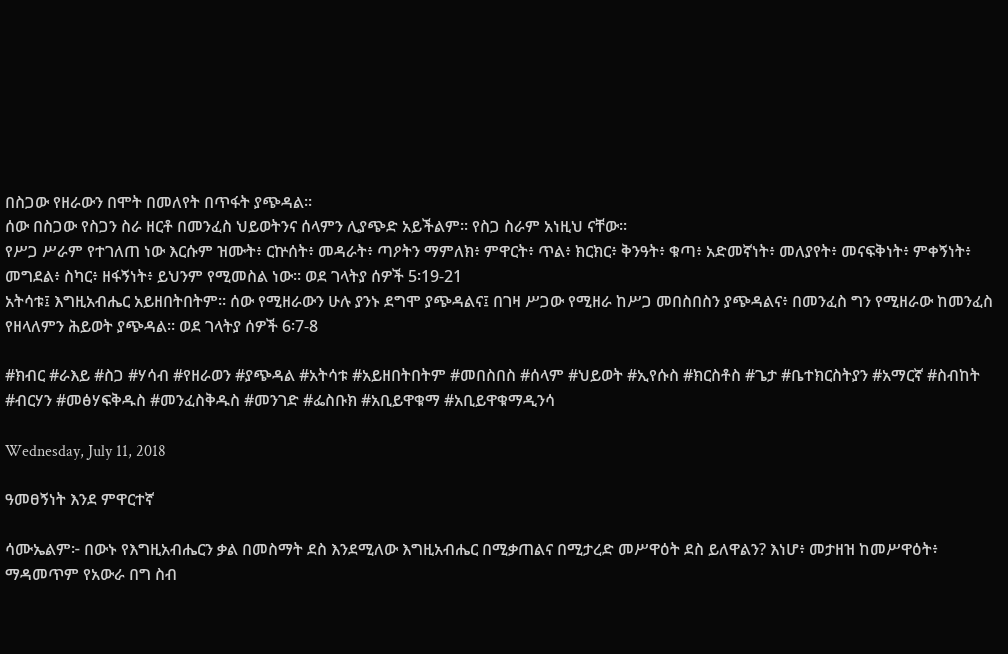በስጋው የዘራውን በሞት በመለየት በጥፋት ያጭዳል፡፡
ሰው በስጋው የስጋን ስራ ዘርቶ በመንፈስ ህይወትንና ሰላምን ሊያጭድ አይችልም፡፡ የስጋ ስራም አነዚህ ናቸው፡፡
የሥጋ ሥራም የተገለጠ ነው እርሱም ዝሙት፥ ርኵሰት፥ መዳራት፥ ጣዖትን ማምለክ፥ ምዋርት፥ ጥል፥ ክርክር፥ ቅንዓት፥ ቁጣ፥ አድመኛነት፥ መለያየት፥ መናፍቅነት፥ ምቀኝነት፥ መግደል፥ ስካር፥ ዘፋኝነት፥ ይህንም የሚመስል ነው። ወደ ገላትያ ሰዎች 5፡19-21
አትሳቱ፤ እግዚአብሔር አይዘበትበትም። ሰው የሚዘራውን ሁሉ ያንኑ ደግሞ ያጭዳልና፤ በገዛ ሥጋው የሚዘራ ከሥጋ መበስበስን ያጭዳልና፥ በመንፈስ ግን የሚዘራው ከመንፈስ የዘላለምን ሕይወት ያጭዳል። ወደ ገላትያ ሰዎች 6፡7-8

#ክብር #ራእይ #ስጋ #ሃሳብ #የዘራወን #ያጭዳል #አትሳቱ #አይዘበትበትም #መበስበስ #ሰላም #ህይወት #ኢየሱስ #ክርስቶስ #ጌታ #ቤተክርስትያን #አማርኛ #ስብከት #ብርሃን #መፅሃፍቅዱስ #መንፈስቅዱስ #መንገድ #ፌስቡክ #አቢይዋቁማ #አቢይዋቁማዲንሳ

Wednesday, July 11, 2018

ዓመፀኝነት እንደ ምዋርተኛ

ሳሙኤልም፦ በውኑ የእግዚአብሔርን ቃል በመስማት ደስ እንደሚለው እግዚአብሔር በሚቃጠልና በሚታረድ መሥዋዕት ደስ ይለዋልን? እነሆ፥ መታዘዝ ከመሥዋዕት፥ ማዳመጥም የአውራ በግ ስብ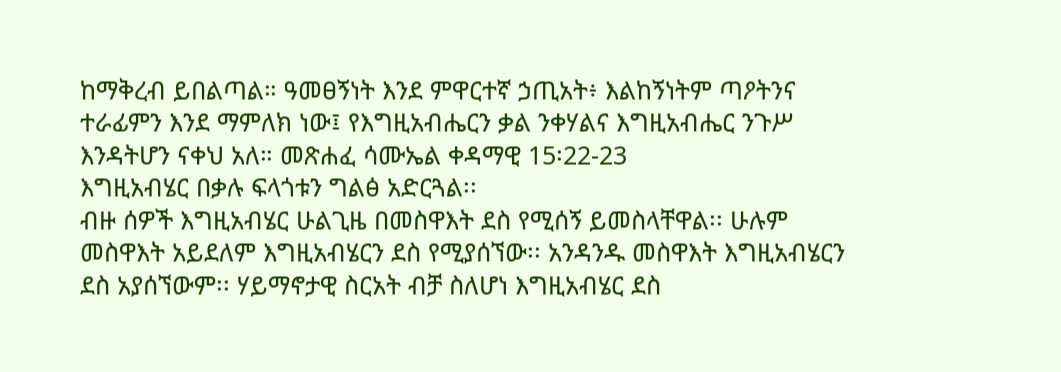ከማቅረብ ይበልጣል። ዓመፀኝነት እንደ ምዋርተኛ ኃጢአት፥ እልከኝነትም ጣዖትንና ተራፊምን እንደ ማምለክ ነው፤ የእግዚአብሔርን ቃል ንቀሃልና እግዚአብሔር ንጉሥ እንዳትሆን ናቀህ አለ። መጽሐፈ ሳሙኤል ቀዳማዊ 15፡22-23
እግዚአብሄር በቃሉ ፍላጎቱን ግልፅ አድርጓል፡፡
ብዙ ሰዎች እግዚአብሄር ሁልጊዜ በመስዋእት ደስ የሚሰኝ ይመስላቸዋል፡፡ ሁሉም መስዋእት አይደለም እግዚአብሄርን ደስ የሚያሰኘው፡፡ አንዳንዱ መስዋእት እግዚአብሄርን ደስ አያሰኘውም፡፡ ሃይማኖታዊ ስርአት ብቻ ስለሆነ እግዚአብሄር ደስ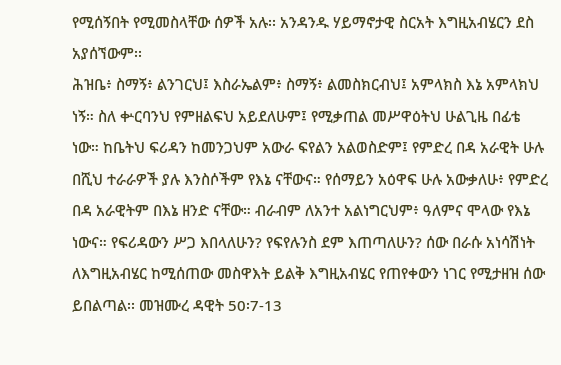የሚሰኝበት የሚመስላቸው ሰዎች አሉ፡፡ አንዳንዱ ሃይማኖታዊ ስርአት እግዚአብሄርን ደስ አያሰኘውም፡፡
ሕዝቤ፥ ስማኝ፥ ልንገርህ፤ እስራኤልም፥ ስማኝ፥ ልመስክርብህ፤ አምላክስ እኔ አምላክህ ነኝ። ስለ ቍርባንህ የምዘልፍህ አይደለሁም፤ የሚቃጠል መሥዋዕትህ ሁልጊዜ በፊቴ ነው። ከቤትህ ፍሪዳን ከመንጋህም አውራ ፍየልን አልወስድም፤ የምድረ በዳ አራዊት ሁሉ በሺህ ተራራዎች ያሉ እንስሶችም የእኔ ናቸውና። የሰማይን አዕዋፍ ሁሉ አውቃለሁ፥ የምድረ በዳ አራዊትም በእኔ ዘንድ ናቸው። ብራብም ለአንተ አልነግርህም፥ ዓለምና ሞላው የእኔ ነውና። የፍሪዳውን ሥጋ እበላለሁን? የፍየሉንስ ደም እጠጣለሁን? ሰው በራሱ አነሳሽነት ለእግዚአብሄር ከሚሰጠው መስዋእት ይልቅ እግዚአብሄር የጠየቀውን ነገር የሚታዘዝ ሰው ይበልጣል፡፡ መዝሙረ ዳዊት 50፡7-13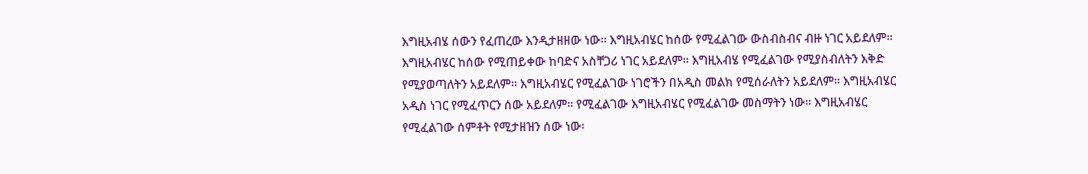እግዚአብሄ ሰውን የፈጠረው እንዲታዘዘው ነው፡፡ እግዚአብሄር ከሰው የሚፈልገው ውስብስብና ብዙ ነገር አይደለም፡፡ እግዚአብሄር ከሰው የሚጠይቀው ከባድና አስቸጋሪ ነገር አይደለም፡፡ እግዚአብሄ የሚፈልገው የሚያስብለትን እቅድ የሚያወጣለትን አይደለም፡፡ እግዚአብሄር የሚፈልገው ነገሮችን በአዲስ መልክ የሚሰራለትን አይደለም፡፡ እግዚአብሄር አዲስ ነገር የሚፈጥርን ሰው አይደለም፡፡ የሚፈልገው እግዚአብሄር የሚፈልገው መስማትን ነው፡፡ እግዚአብሄር የሚፈልገው ሰምቶት የሚታዘዝን ሰው ነው፡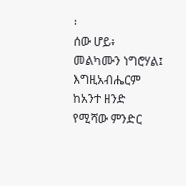፡
ሰው ሆይ፥ መልካሙን ነግሮሃል፤ እግዚአብሔርም ከአንተ ዘንድ የሚሻው ምንድር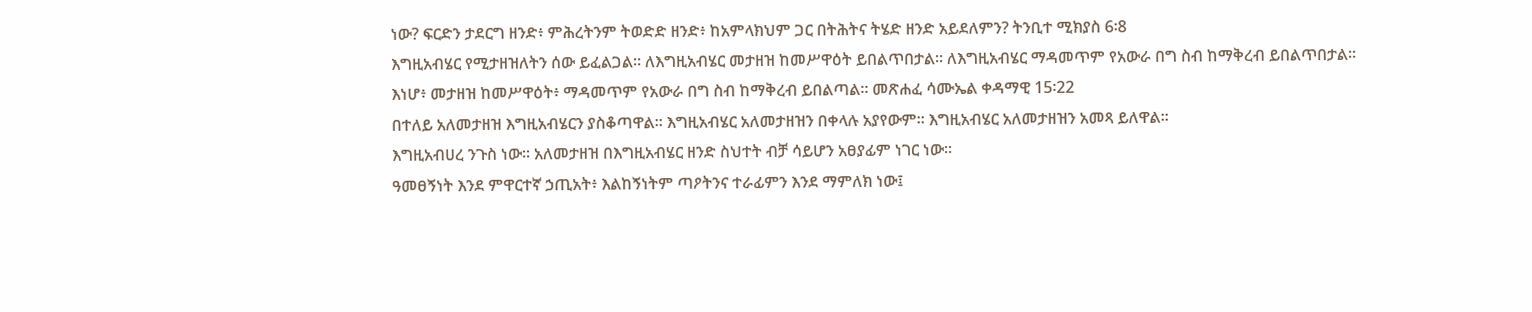ነው? ፍርድን ታደርግ ዘንድ፥ ምሕረትንም ትወድድ ዘንድ፥ ከአምላክህም ጋር በትሕትና ትሄድ ዘንድ አይደለምን? ትንቢተ ሚክያስ 6፡8
እግዚአብሄር የሚታዘዝለትን ሰው ይፈልጋል፡፡ ለእግዚአብሄር መታዘዝ ከመሥዋዕት ይበልጥበታል፡፡ ለእግዚአብሄር ማዳመጥም የአውራ በግ ስብ ከማቅረብ ይበልጥበታል፡፡
እነሆ፥ መታዘዝ ከመሥዋዕት፥ ማዳመጥም የአውራ በግ ስብ ከማቅረብ ይበልጣል። መጽሐፈ ሳሙኤል ቀዳማዊ 15፡22
በተለይ አለመታዘዝ እግዚአብሄርን ያስቆጣዋል፡፡ እግዚአብሄር አለመታዘዝን በቀላሉ አያየውም፡፡ እግዚአብሄር አለመታዘዝን አመጻ ይለዋል፡፡
እግዚአብሀረ ንጉስ ነው፡፡ አለመታዘዝ በእግዚአብሄር ዘንድ ስህተት ብቻ ሳይሆን አፀያፊም ነገር ነው፡፡
ዓመፀኝነት እንደ ምዋርተኛ ኃጢአት፥ እልከኝነትም ጣዖትንና ተራፊምን እንደ ማምለክ ነው፤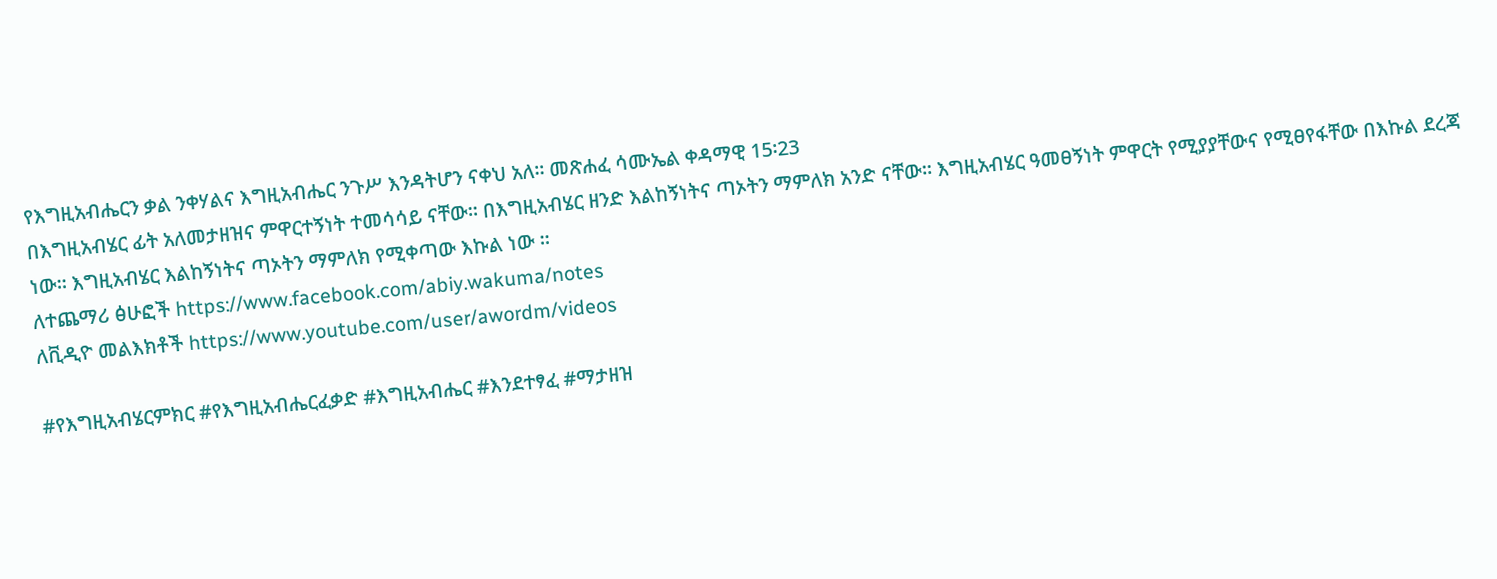የእግዚአብሔርን ቃል ንቀሃልና እግዚአብሔር ንጉሥ እንዳትሆን ናቀህ አለ። መጽሐፈ ሳሙኤል ቀዳማዊ 15፡23
በእግዚአብሄር ፊት አለመታዘዝና ምዋርተኝነት ተመሳሳይ ናቸው፡፡ በእግዚአብሄር ዘንድ እልከኝነትና ጣኦትን ማምለክ አንድ ናቸው፡፡ እግዚአብሄር ዓመፀኝነት ምዋርት የሚያያቸውና የሚፀየፋቸው በእኩል ደረጃ ነው፡፡ እግዚአብሄር እልከኝነትና ጣኦትን ማምለክ የሚቀጣው እኩል ነው ፡፡
ለተጨማሪ ፅሁፎች https://www.facebook.com/abiy.wakuma/notes
ለቪዲዮ መልእክቶች https://www.youtube.com/user/awordm/videos

#የእግዚአብሄርምክር #የእግዚአብሔርፈቃድ #እግዚአብሔር #እንደተፃፈ #ማታዘዝ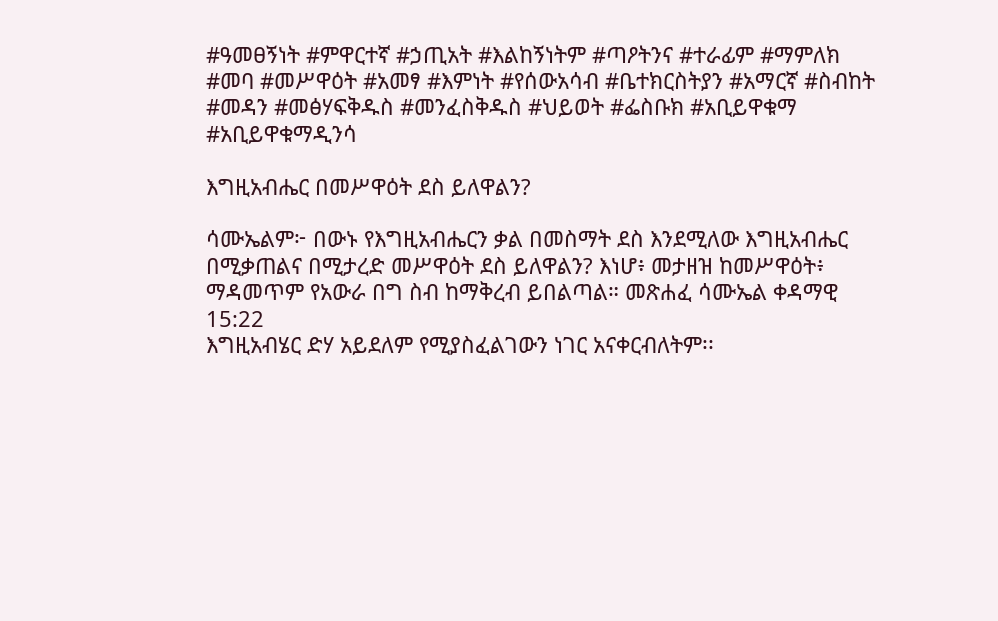#ዓመፀኝነት #ምዋርተኛ #ኃጢአት #እልከኝነትም #ጣዖትንና #ተራፊም #ማምለክ  #መባ #መሥዋዕት #አመፃ #እምነት #የሰውአሳብ #ቤተክርስትያን #አማርኛ #ስብከት #መዳን #መፅሃፍቅዱስ #መንፈስቅዱስ #ህይወት #ፌስቡክ #አቢይዋቁማ #አቢይዋቁማዲንሳ

እግዚአብሔር በመሥዋዕት ደስ ይለዋልን?

ሳሙኤልም፦ በውኑ የእግዚአብሔርን ቃል በመስማት ደስ እንደሚለው እግዚአብሔር በሚቃጠልና በሚታረድ መሥዋዕት ደስ ይለዋልን? እነሆ፥ መታዘዝ ከመሥዋዕት፥ ማዳመጥም የአውራ በግ ስብ ከማቅረብ ይበልጣል። መጽሐፈ ሳሙኤል ቀዳማዊ 15:22
እግዚአብሄር ድሃ አይደለም የሚያስፈልገውን ነገር አናቀርብለትም፡፡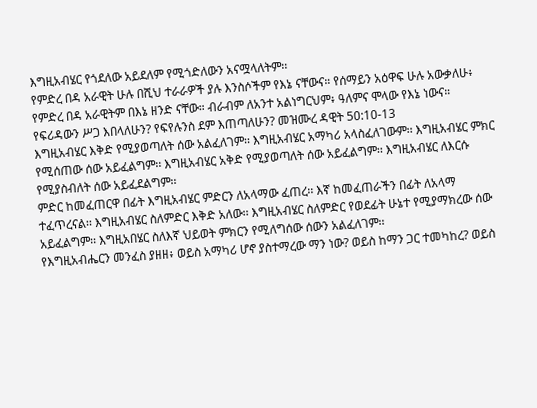እግዚአብሄር የጎደለው አይደለም የሚጎድለውን አናሟላለትም፡፡
የምድረ በዳ አራዊት ሁሉ በሺህ ተራራዎች ያሉ እንስሶችም የእኔ ናቸውና። የሰማይን አዕዋፍ ሁሉ አውቃለሁ፥ የምድረ በዳ አራዊትም በእኔ ዘንድ ናቸው። ብራብም ለአንተ አልነግርህም፥ ዓለምና ሞላው የእኔ ነውና። የፍሪዳውን ሥጋ እበላለሁን? የፍየሉንስ ደም እጠጣለሁን? መዝሙረ ዳዊት 50:10-13
እግዚአብሄር እቅድ የሚያወጣለት ሰው አልፈለገም፡፡ እግዚአብሄር አማካሪ አላስፈለገውም፡፡ እግዚአብሄር ምክር የሚሰጠው ሰው አይፈልግም፡፡ እግዚአብሄር አቅድ የሚያወጣለት ሰው አይፈልግም፡፡ እግዚአብሄር ለእርሱ የሚያስብለት ሰው አይፈደልግም፡፡
ምድር ከመፈጠርዋ በፊት እግዚአብሄር ምድርን ለአላማው ፈጠረ፡፡ እኛ ከመፈጠራችን በፊት ለአላማ ተፈጥረናል፡፡ እግዚአብሄር ስለምድር እቅድ አለው፡፡ እግዚአብሄር ስለምድር የወደፊት ሁኔተ የሚያማክረው ሰው አይፈልግም፡፡ እግዚአበሄር ስለእኛ ህይወት ምክርን የሚለግሰው ሰውን አልፈለገም፡፡
የእግዚአብሔርን መንፈስ ያዘዘ፥ ወይስ አማካሪ ሆኖ ያስተማረው ማን ነው? ወይስ ከማን ጋር ተመካከረ? ወይስ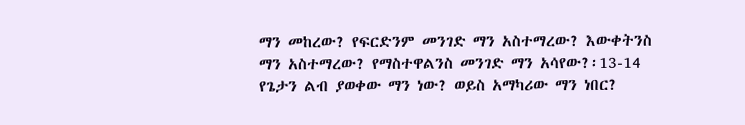ማን መከረው? የፍርድንም መንገድ ማን አስተማረው? እውቀትንስ ማን አስተማረው? የማስተዋልንስ መንገድ ማን አሳየው?፡13-14
የጌታን ልብ ያወቀው ማን ነው? ወይስ አማካሪው ማን ነበር?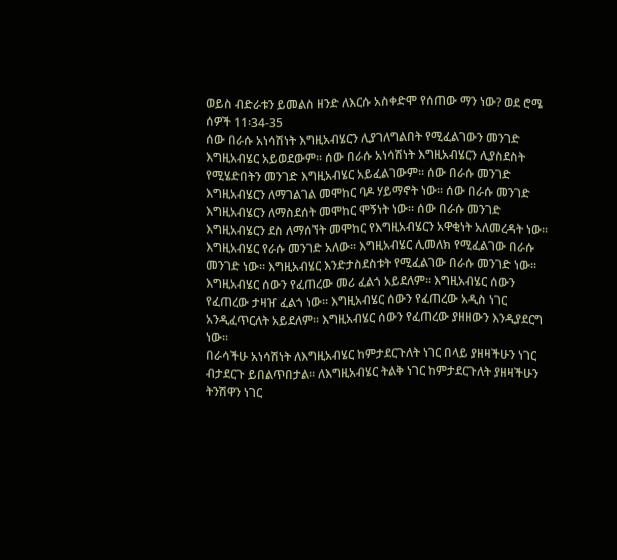ወይስ ብድራቱን ይመልስ ዘንድ ለእርሱ አስቀድሞ የሰጠው ማን ነው? ወደ ሮሜ ሰዎች 11፡34-35
ሰው በራሱ አነሳሽነት እግዚአብሄርን ሊያገለግልበት የሚፈልገውን መንገድ እግዚአብሄር አይወደውም፡፡ ሰው በራሱ አነሳሽነት እግዚአብሄርን ሊያስደስት የሚሄድበትን መንገድ እግዚአብሄር አይፈልገውም፡፡ ሰው በራሱ መንገድ እግዚአብሄርን ለማገልገል መሞከር ባዶ ሃይማኖት ነው፡፡ ሰው በራሱ መንገድ እግዚአብሄርን ለማስደሰት መሞከር ሞኝነት ነው፡፡ ሰው በራሱ መንገድ እግዚአብሄርን ደስ ለማሰኘት መሞከር የእግዚአብሄርን አዋቂነት አለመረዳት ነው፡፡
እግዚአብሄር የራሱ መንገድ አለው፡፡ እግዚአብሄር ሊመለክ የሚፈልገው በራሱ መንገድ ነው፡፡ እግዚአብሄር እንድታስደስቱት የሚፈልገው በራሱ መንገድ ነው፡፡
እግዚአብሄር ሰውን የፈጠረው መሪ ፈልጎ አይደለም፡፡ እግዚአብሄር ሰውን የፈጠረው ታዛዠ ፈልጎ ነው፡፡ እግዚአብሄር ሰውን የፈጠረው አዲስ ነገር አንዲፈጥርለት አይደለም፡፡ እግዚአብሄር ሰውን የፈጠረው ያዘዘውን እንዲያደርግ ነው፡፡
በራሳችሁ አነሳሽነት ለእግዚአብሄር ከምታደርጉለት ነገር በላይ ያዘዛችሁን ነገር ብታደርጉ ይበልጥበታል፡፡ ለእግዚአብሄር ትልቅ ነገር ከምታደርጉለት ያዘዛችሁን ትንሽዋን ነገር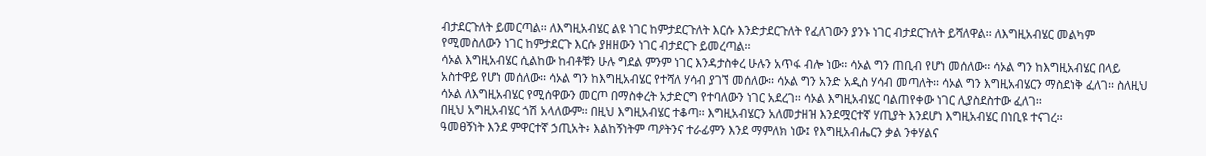ብታደርጉለት ይመርጣል፡፡ ለእግዚአብሄር ልዩ ነገር ከምታደርጉለት እርሱ እንድታደርጉለት የፈለገውን ያንኑ ነገር ብታደርጉለት ይሻለዋል፡፡ ለእግዚአብሄር መልካም የሚመስለውን ነገር ከምታደርጉ እርሱ ያዘዘውን ነገር ብታደርጉ ይመረጣል፡፡
ሳኦል እግዚአብሄር ሲልከው ከብቶቹን ሁሉ ግደል ምንም ነገር እንዳታስቀረ ሁሉን አጥፋ ብሎ ነው፡፡ ሳኦል ግን ጠቢብ የሆነ መሰለው፡፡ ሳኦል ግን ከእግዚአብሄር በላይ አስተዋይ የሆነ መሰለው፡፡ ሳኦል ግን ከእግዚአብሄር የተሻለ ሃሳብ ያገኘ መሰለው፡፡ ሳኦል ግን አንድ አዲስ ሃሳብ መጣለት፡፡ ሳኦል ግን እግዚአብሄርን ማስደነቅ ፈለገ፡፡ ስለዚህ ሳኦል ለእግዚአብሄር የሚሰዋውን መርጦ በማስቀረት አታድርግ የተባለውን ነገር አደረገ፡፡ ሳኦል እግዚአብሄር ባልጠየቀው ነገር ሊያስደስተው ፈለገ፡፡
በዚህ አግዚአብሄር ጎሽ አላለውም፡፡ በዚህ እግዚአብሄር ተቆጣ፡፡ እግዚአብሄርን አለመታዘዝ እንደሟርተኛ ሃጢያት እንደሆነ እግዚአብሄር በነቢዩ ተናገረ፡፡
ዓመፀኝነት እንደ ምዋርተኛ ኃጢአት፥ እልከኝነትም ጣዖትንና ተራፊምን እንደ ማምለክ ነው፤ የእግዚአብሔርን ቃል ንቀሃልና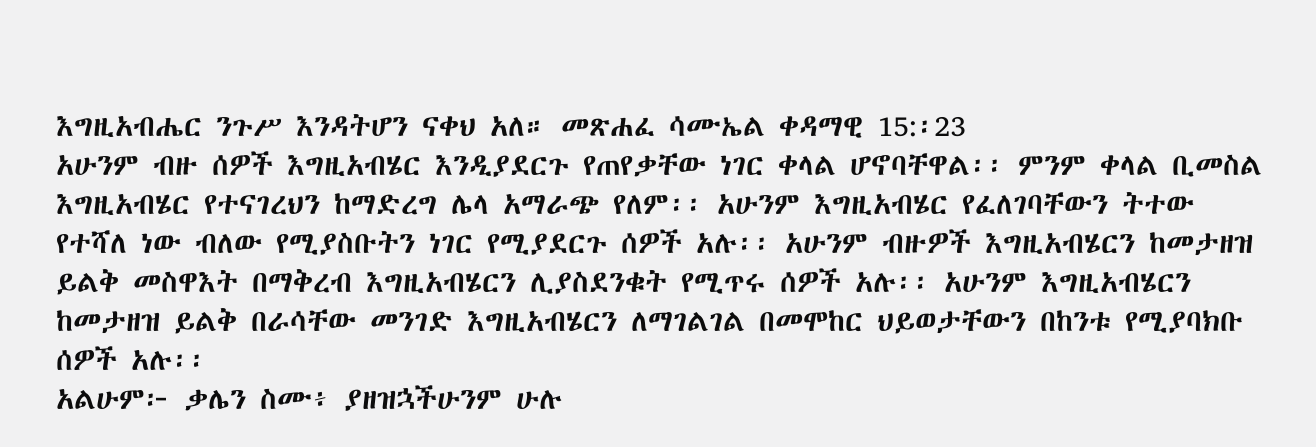እግዚአብሔር ንጉሥ እንዳትሆን ናቀህ አለ። መጽሐፈ ሳሙኤል ቀዳማዊ 15:፡23
አሁንም ብዙ ሰዎች እግዚአብሄር እንዲያደርጉ የጠየቃቸው ነገር ቀላል ሆኖባቸዋል፡፡ ምንም ቀላል ቢመስል እግዚአብሄር የተናገረህን ከማድረግ ሌላ አማራጭ የለም፡፡ አሁንም እግዚአብሄር የፈለገባቸውን ትተው የተሻለ ነው ብለው የሚያስቡትን ነገር የሚያደርጉ ሰዎች አሉ፡፡ አሁንም ብዙዎች እግዚአብሄርን ከመታዘዝ ይልቅ መስዋእት በማቅረብ እግዚአብሄርን ሊያስደንቁት የሚጥሩ ሰዎች አሉ፡፡ አሁንም እግዚአብሄርን ከመታዘዝ ይልቅ በራሳቸው መንገድ እግዚአብሄርን ለማገልገል በመሞከር ህይወታቸውን በከንቱ የሚያባክቡ ሰዎች አሉ፡፡
አልሁም፦ ቃሌን ስሙ፥ ያዘዝኋችሁንም ሁሉ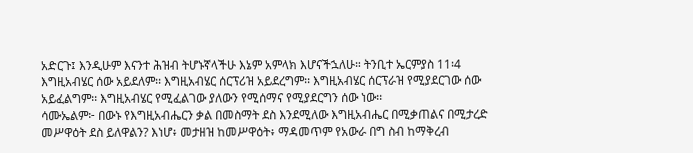አድርጉ፤ እንዲሁም እናንተ ሕዝብ ትሆኑኛላችሁ እኔም አምላክ እሆናችኋለሁ። ትንቢተ ኤርምያስ 11፡4
እግዚአብሄር ሰው አይደለም፡፡ እግዚአብሄር ሰርፕሪዝ አይደረግም፡፡ እግዚአብሄር ሰርፕራዝ የሚያደርገው ሰው አይፈልግም፡፡ እግዚአብሄር የሚፈልገው ያለውን የሚሰማና የሚያደርግን ሰው ነው፡፡
ሳሙኤልም፦ በውኑ የእግዚአብሔርን ቃል በመስማት ደስ እንደሚለው እግዚአብሔር በሚቃጠልና በሚታረድ መሥዋዕት ደስ ይለዋልን? እነሆ፥ መታዘዝ ከመሥዋዕት፥ ማዳመጥም የአውራ በግ ስብ ከማቅረብ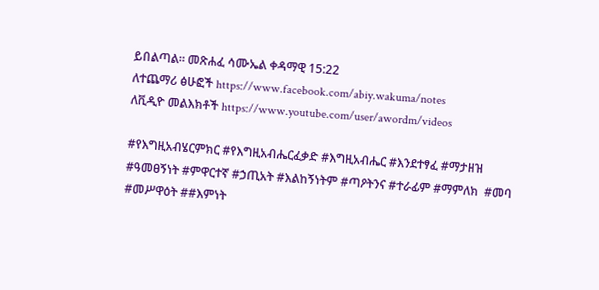ይበልጣል። መጽሐፈ ሳሙኤል ቀዳማዊ 15:22
ለተጨማሪ ፅሁፎች https://www.facebook.com/abiy.wakuma/notes
ለቪዲዮ መልእክቶች https://www.youtube.com/user/awordm/videos

#የእግዚአብሄርምክር #የእግዚአብሔርፈቃድ #እግዚአብሔር #እንደተፃፈ #ማታዘዝ #ዓመፀኝነት #ምዋርተኛ #ኃጢአት #እልከኝነትም #ጣዖትንና #ተራፊም #ማምለክ  #መባ #መሥዋዕት ##እምነት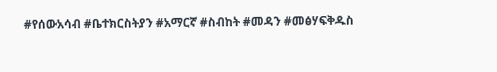#የሰውአሳብ #ቤተክርስትያን #አማርኛ #ስብከት #መዳን #መፅሃፍቅዱስ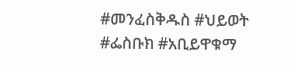#መንፈስቅዱስ #ህይወት #ፌስቡክ #አቢይዋቁማ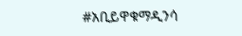#አቢይዋቁማዲንሳ